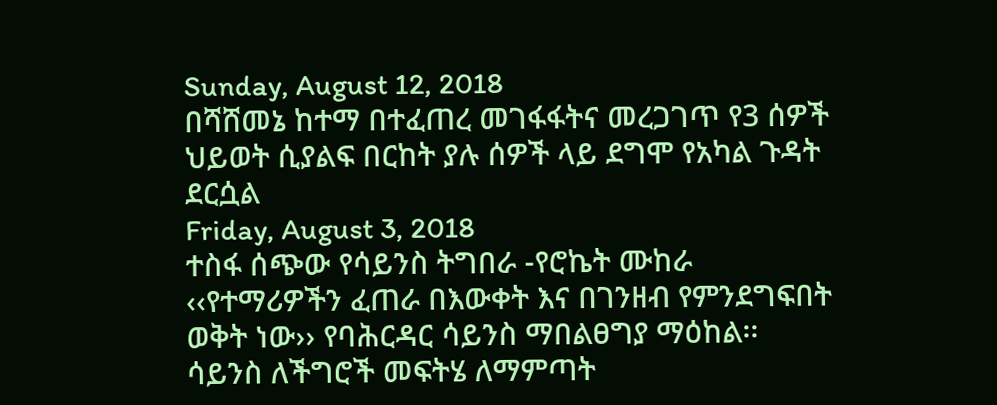Sunday, August 12, 2018
በሻሸመኔ ከተማ በተፈጠረ መገፋፋትና መረጋገጥ የ3 ሰዎች ህይወት ሲያልፍ በርከት ያሉ ሰዎች ላይ ደግሞ የአካል ጉዳት ደርሷል
Friday, August 3, 2018
ተስፋ ሰጭው የሳይንስ ትግበራ -የሮኬት ሙከራ
‹‹የተማሪዎችን ፈጠራ በእውቀት እና በገንዘብ የምንደግፍበት ወቅት ነው›› የባሕርዳር ሳይንስ ማበልፀግያ ማዕከል፡፡
ሳይንስ ለችግሮች መፍትሄ ለማምጣት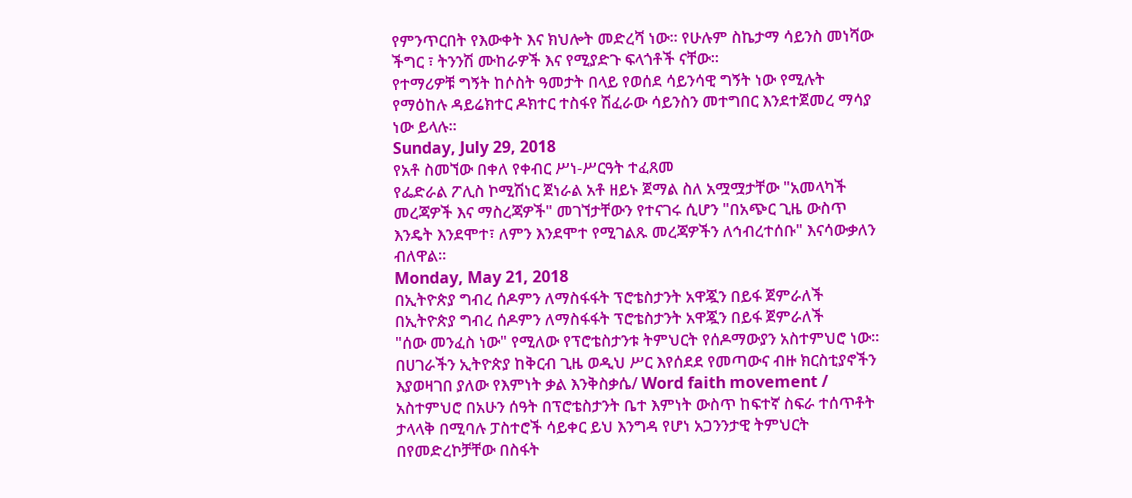የምንጥርበት የእውቀት እና ክህሎት መድረሻ ነው። የሁሉም ስኬታማ ሳይንስ መነሻው ችግር ፣ ትንንሽ ሙከራዎች እና የሚያድጉ ፍላጎቶች ናቸው።
የተማሪዎቹ ግኝት ከሶስት ዓመታት በላይ የወሰደ ሳይንሳዊ ግኝት ነው የሚሉት የማዕከሉ ዳይሬክተር ዶክተር ተስፋየ ሽፈራው ሳይንስን መተግበር እንደተጀመረ ማሳያ ነው ይላሉ።
Sunday, July 29, 2018
የአቶ ስመኘው በቀለ የቀብር ሥነ-ሥርዓት ተፈጸመ
የፌድራል ፖሊስ ኮሚሽነር ጀነራል አቶ ዘይኑ ጀማል ስለ አሟሟታቸው "አመላካች መረጃዎች እና ማስረጃዎች" መገኘታቸውን የተናገሩ ሲሆን "በአጭር ጊዜ ውስጥ እንዴት እንደሞተ፣ ለምን እንደሞተ የሚገልጹ መረጃዎችን ለኅብረተሰቡ" እናሳውቃለን ብለዋል።
Monday, May 21, 2018
በኢትዮጵያ ግብረ ሰዶምን ለማስፋፋት ፕሮቴስታንት አዋጇን በይፋ ጀምራለች
በኢትዮጵያ ግብረ ሰዶምን ለማስፋፋት ፕሮቴስታንት አዋጇን በይፋ ጀምራለች
"ሰው መንፈስ ነው" የሚለው የፕሮቴስታንቱ ትምህርት የሰዶማውያን አስተምህሮ ነው። በሀገራችን ኢትዮጵያ ከቅርብ ጊዜ ወዲህ ሥር እየሰደደ የመጣውና ብዙ ክርስቲያኖችን እያወዛገበ ያለው የእምነት ቃል እንቅስቃሴ/ Word faith movement / አስተምህሮ በአሁን ሰዓት በፕሮቴስታንት ቤተ እምነት ውስጥ ከፍተኛ ስፍራ ተሰጥቶት ታላላቅ በሚባሉ ፓስተሮች ሳይቀር ይህ እንግዳ የሆነ አጋንንታዊ ትምህርት በየመድረኮቻቸው በስፋት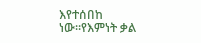እየተሰበከ ነው።የእምነት ቃል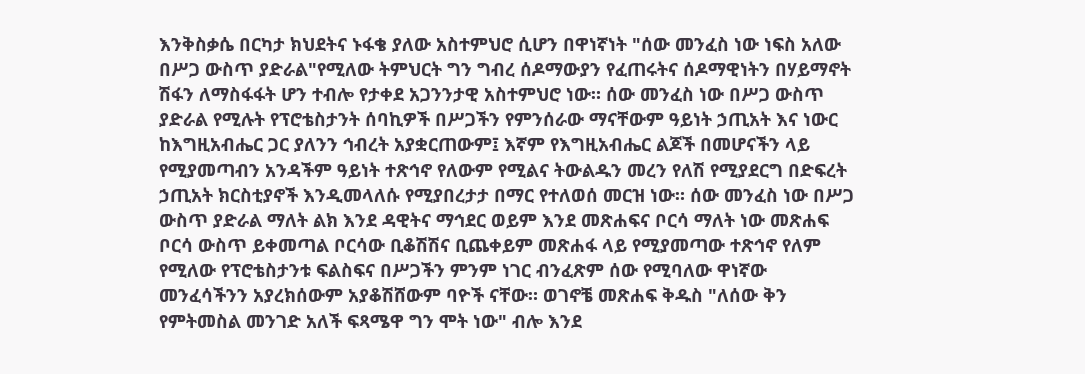እንቅስቃሴ በርካታ ክህደትና ኑፋቄ ያለው አስተምህሮ ሲሆን በዋነኛነት "ሰው መንፈስ ነው ነፍስ አለው በሥጋ ውስጥ ያድራል"የሚለው ትምህርት ግን ግብረ ሰዶማውያን የፈጠሩትና ሰዶማዊነትን በሃይማኖት ሽፋን ለማስፋፋት ሆን ተብሎ የታቀደ አጋንንታዊ አስተምህሮ ነው። ሰው መንፈስ ነው በሥጋ ውስጥ ያድራል የሚሉት የፕሮቴስታንት ሰባኪዎች በሥጋችን የምንሰራው ማናቸውም ዓይነት ኃጢአት እና ነውር ከእግዚአብሔር ጋር ያለንን ኅብረት አያቋርጠውም፤ እኛም የእግዚአብሔር ልጆች በመሆናችን ላይ የሚያመጣብን አንዳችም ዓይነት ተጽኅኖ የለውም የሚልና ትውልዱን መረን የለሽ የሚያደርግ በድፍረት ኃጢአት ክርስቲያኖች እንዲመላለሱ የሚያበረታታ በማር የተለወሰ መርዝ ነው። ሰው መንፈስ ነው በሥጋ ውስጥ ያድራል ማለት ልክ እንደ ዳዊትና ማኅደር ወይም እንደ መጽሐፍና ቦርሳ ማለት ነው መጽሐፍ ቦርሳ ውስጥ ይቀመጣል ቦርሳው ቢቆሽሽና ቢጨቀይም መጽሐፋ ላይ የሚያመጣው ተጽኅኖ የለም የሚለው የፕሮቴስታንቱ ፍልስፍና በሥጋችን ምንም ነገር ብንፈጽም ሰው የሚባለው ዋነኛው መንፈሳችንን አያረክሰውም አያቆሽሸውም ባዮች ናቸው። ወገኖቼ መጽሐፍ ቅዱስ "ለሰው ቅን የምትመስል መንገድ አለች ፍጻሜዋ ግን ሞት ነው" ብሎ እንደ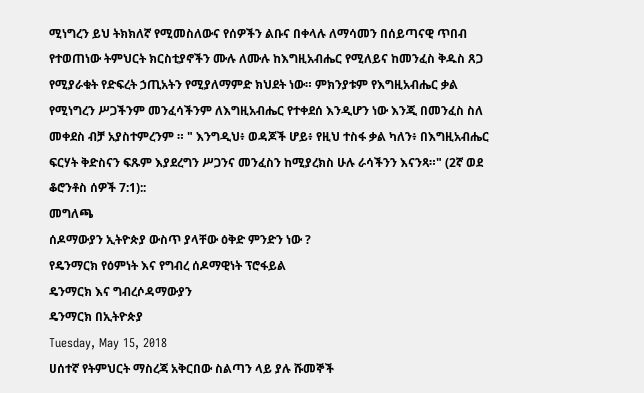ሚነግረን ይህ ትክክለኛ የሚመስለውና የሰዎችን ልቡና በቀላሉ ለማሳመን በሰይጣናዊ ጥበብ የተወጠነው ትምህርት ክርስቲያኖችን ሙሉ ለሙሉ ከእግዚአብሔር የሚለይና ከመንፈስ ቅዱስ ጸጋ የሚያራቁት የድፍረት ኃጢአትን የሚያለማምድ ክህደት ነው። ምክንያቱም የእግዚአብሔር ቃል የሚነግረን ሥጋችንም መንፈሳችንም ለእግዚአብሔር የተቀደሰ እንዲሆን ነው እንጂ በመንፈስ ስለ መቀደስ ብቻ አያስተምረንም ። " እንግዲህ፥ ወዳጆች ሆይ፥ የዚህ ተስፋ ቃል ካለን፥ በእግዚአብሔር ፍርሃት ቅድስናን ፍጹም እያደረግን ሥጋንና መንፈስን ከሚያረክስ ሁሉ ራሳችንን እናንጻ።" (2ኛ ወደ ቆሮንቶስ ሰዎች 7:1)::
መግለጫ
ሰዶማውያን ኢትዮጵያ ውስጥ ያላቸው ዕቅድ ምንድን ነው ?
የዴንማርክ የዕምነት እና የግብረ ሰዶማዊነት ፕሮፋይል
ዴንማርክ እና ግብረሶዳማውያን
ዴንማርክ በኢትዮጵያ
Tuesday, May 15, 2018
ሀሰተኛ የትምህርት ማስረጃ አቅርበው ስልጣን ላይ ያሉ ሹመኞች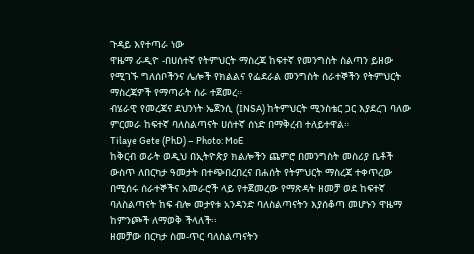ጉዳይ እየተጣራ ነው
ዋዜማ ራዲዮ -በሀሰተኛ የትምህርት ማስረጃ ከፍተኛ የመንግስት ስልጣን ይዘው የሚገኙ ግለሰቦችንና ሌሎች የክልልና የፌደራል መንግስት ሰራተኞችን የትምህርት ማስረጃዎች የማጣራት ስራ ተጀመረ።
ብሄራዊ የመረጃና ደህንነት ኤጀንሲ (INSA) ከትምህርት ሚንስቴር ጋር እያደረገ ባለው ምርመራ ከፍተኛ ባለስልጣናት ሀሰተኛ ሰነድ በማቅረብ ተለይተዋል።
Tilaye Gete (PhD) – Photo: MoE
ከቅርብ ወራት ወዲህ በኢትዮጵያ ክልሎችን ጨምሮ በመንግስት መስሪያ ቤቶች ውስጥ ለበርካታ ዓመታት በተጭበረበረና በሐሰት የትምህርት ማስረጃ ተቀጥረው በሚሰሩ ሰራተኞችና አመራሮች ላይ የተጀመረው የማጽዳት ዘመቻ ወደ ከፍተኛ ባለስልጣናት ከፍ ብሎ መታየቱ አንዳንድ ባለስልጣናትን እያሰቆጣ መሆኑን ዋዜማ ከምንጮች ለማወቅ ችላለች፡፡
ዘመቻው በርካታ ስመ-ጥር ባለስልጣናትን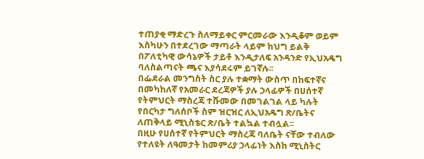ተጠያቂ ማድረጉ ስለማይቀር ምርመራው እንዲቆም ወይም እስካሁን በተደረገው ማጣራት ላይም ከህግ ይልቅ በፖለቲካዊ ውሳኔዎች ታይቶ እንዲታለፍ አንዳንድ የኢህአዴግ ባለስልጣናት ጫና እያሳደሩም ይገኛሉ፡፡
በፌደራል መንግስት ስር ያሉ ተቋማት ውስጥ በከፍተኛና በመካከለኛ የአመራር ደረጃዎች ያሉ ኃላፊዎች በሀሰተኛ የትምህርት ማስረጃ ተሹመው በመገልገል ላይ ካሉት የበርካታ ግለሰቦች ስም ዝርዝር ለኢህአዴግ ጽ/ቤትና ለጠቅላይ ሚኒስቴር ጽ/ቤት ተልኳል ተብሏል፡፡
በዚሁ የሀሰተኛ የትምህርት ማስረጃ ባለቤት ናቸው ተብለው የተለዩት ለዓመታት ከመምሪያ ኃላፊነት እስከ ሚኒስትር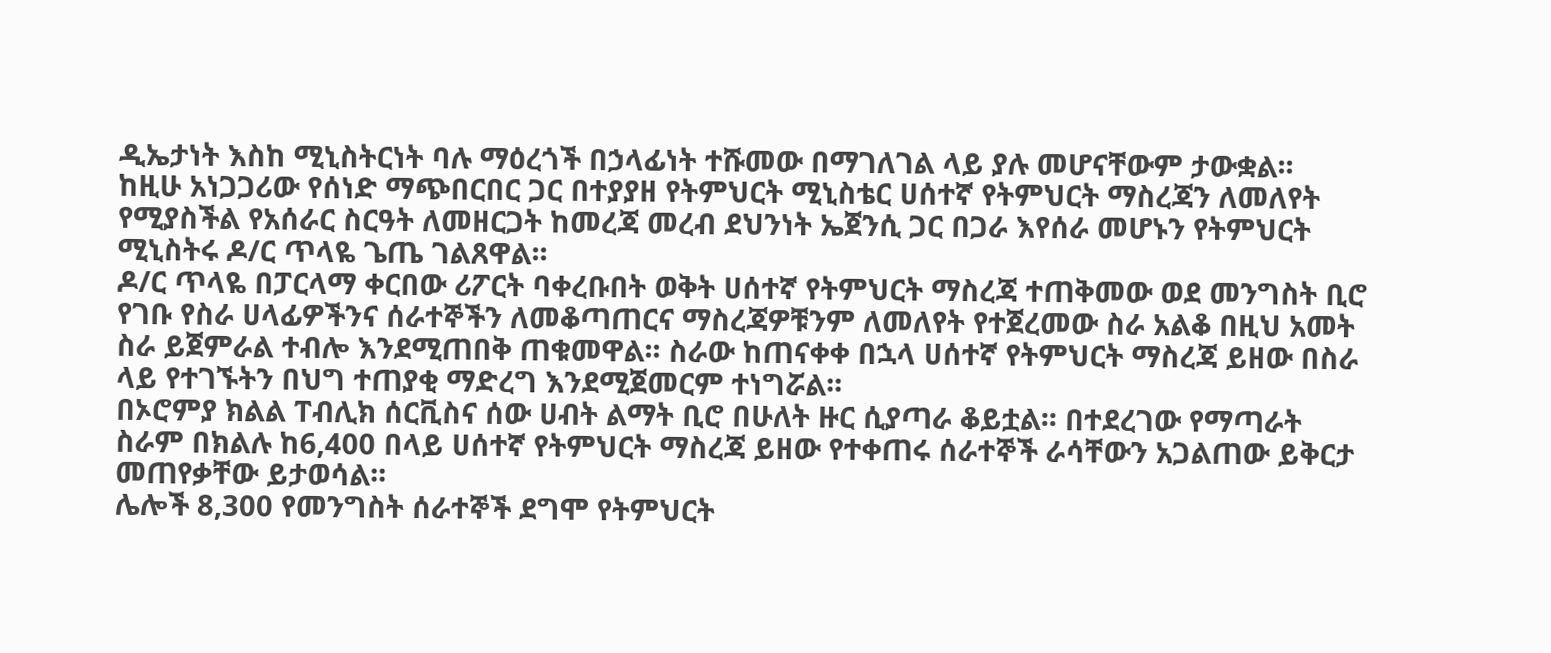ዲኤታነት እስከ ሚኒስትርነት ባሉ ማዕረጎች በኃላፊነት ተሹመው በማገለገል ላይ ያሉ መሆናቸውም ታውቋል፡፡
ከዚሁ አነጋጋሪው የሰነድ ማጭበርበር ጋር በተያያዘ የትምህርት ሚኒስቴር ሀሰተኛ የትምህርት ማስረጃን ለመለየት የሚያስችል የአሰራር ስርዓት ለመዘርጋት ከመረጃ መረብ ደህንነት ኤጀንሲ ጋር በጋራ እየሰራ መሆኑን የትምህርት ሚኒስትሩ ዶ/ር ጥላዬ ጌጤ ገልጸዋል፡፡
ዶ/ር ጥላዬ በፓርላማ ቀርበው ሪፖርት ባቀረቡበት ወቅት ሀሰተኛ የትምህርት ማስረጃ ተጠቅመው ወደ መንግስት ቢሮ የገቡ የስራ ሀላፊዎችንና ሰራተኞችን ለመቆጣጠርና ማስረጃዎቹንም ለመለየት የተጀረመው ስራ አልቆ በዚህ አመት ስራ ይጀምራል ተብሎ እንደሚጠበቅ ጠቁመዋል፡፡ ስራው ከጠናቀቀ በኋላ ሀሰተኛ የትምህርት ማስረጃ ይዘው በስራ ላይ የተገኙትን በህግ ተጠያቂ ማድረግ እንደሚጀመርም ተነግሯል፡፡
በኦሮምያ ክልል ፐብሊክ ሰርቪስና ሰው ሀብት ልማት ቢሮ በሁለት ዙር ሲያጣራ ቆይቷል፡፡ በተደረገው የማጣራት ስራም በክልሉ ከ6,400 በላይ ሀሰተኛ የትምህርት ማስረጃ ይዘው የተቀጠሩ ሰራተኞች ራሳቸውን አጋልጠው ይቅርታ መጠየቃቸው ይታወሳል፡፡
ሌሎች 8,300 የመንግስት ሰራተኞች ደግሞ የትምህርት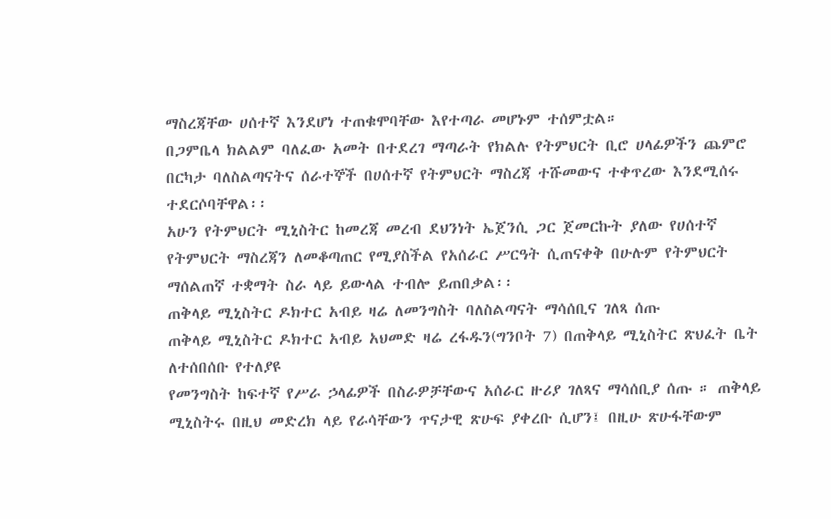ማስረጃቸው ሀሰተኛ እንደሆነ ተጠቁሞባቸው እየተጣራ መሆኑም ተሰምቷል።
በጋምቤላ ክልልም ባለፈው አመት በተደረገ ማጣራት የክልሉ የትምህርት ቢሮ ሀላፊዎችን ጨምሮ በርካታ ባለስልጣናትና ሰራተኞች በሀሰተኛ የትምህርት ማስረጃ ተሹመውና ተቀጥረው እንደሚሰሩ ተደርሶባቸዋል፡፡
አሁን የትምህርት ሚኒስትር ከመረጃ መረብ ደህንነት ኤጀንሲ ጋር ጀመርኩት ያለው የሀሰተኛ የትምህርት ማስረጃን ለመቆጣጠር የሚያስችል የአሰራር ሥርዓት ሲጠናቀቅ በሁሉም የትምህርት ማሰልጠኛ ተቋማት ስራ ላይ ይውላል ተብሎ ይጠበቃል፡፡
ጠቅላይ ሚኒስትር ዶክተር አብይ ዛሬ ለመንግስት ባለስልጣናት ማሳሰቢና ገለጻ ሰጡ
ጠቅላይ ሚኒስትር ዶክተር አብይ አህመድ ዛሬ ረፋዱን(ግንቦት 7) በጠቅላይ ሚኒስትር ጽህፈት ቤት ለተሰበሰቡ የተለያዩ
የመንግስት ከፍተኛ የሥራ ኃላፊዎች በስራዎቻቸውና አሰራር ዙሪያ ገለጻና ማሳሰቢያ ሰጡ ። ጠቅላይ ሚኒስትሩ በዚህ መድረክ ላይ የራሳቸውን ጥናታዊ ጽሁፍ ያቀረቡ ሲሆን፤ በዚሁ ጽሁፋቸውም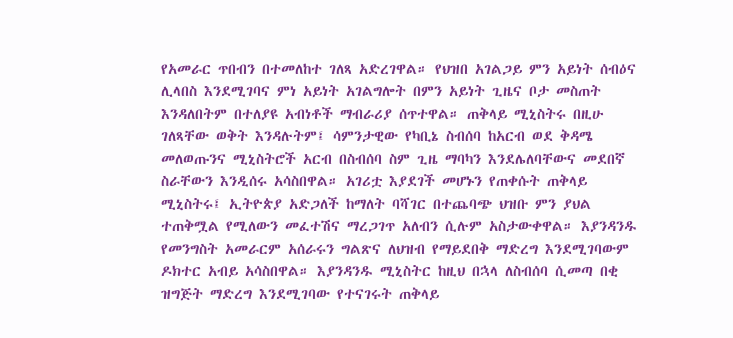የአመራር ጥበብን በተመለከተ ገለጻ አድረገዋል። የህዝበ አገልጋይ ምን አይነት ሰብዕና ሊላበስ እንደሚገባና ምነ አይነት አገልግሎት በምን አይነት ጊዜና ቦታ መስጠት እንዳለበትም በተለያዩ አብነቶች ማብራሪያ ሰጥተዋል። ጠቅላይ ሚኒስትሩ በዚሁ ገለጻቸው ወቅት እንዳሉትም፤ ሳምንታዊው የካቢኔ ስብሰባ ከአርብ ወደ ቅዳሜ መለወጡንና ሚኒስትሮች አርብ በስብሰባ ስም ጊዜ ማባካን እንደሌለባቸውና መደበኛ ስራቸውን እንዲሰሩ አሳስበዋል። አገሪቷ እያደገች መሆኑን የጠቀሱት ጠቅላይ ሚኒስትሩ፤ ኢትዮጵያ አድጋለች ከማለት ባሻገር በተጨባጭ ህዝቡ ምን ያህል ተጠቅሟል የሚለውን መፈተሽና ማረጋገጥ አለብን ሲሉም አስታውቀዋል። እያንዳንዱ የመንግስት አመራርም አሰራሩን ግልጽና ለህዝብ የማይደበቅ ማድረግ እንደሚገባውም ዶክተር አብይ አሳስበዋል። እያንዳንዱ ሚኒስትር ከዚህ በኋላ ለስብሰባ ሲመጣ በቂ ዝግጅት ማድረግ እንደሚገባው የተናገሩት ጠቅላይ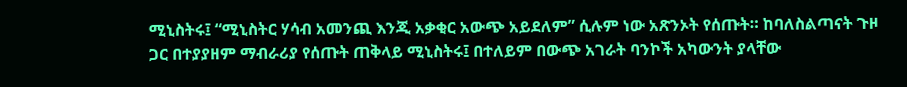ሚኒስትሩ፤ “ሚኒስትር ሃሳብ አመንጪ እንጂ አቃቂር አውጭ አይደለም” ሲሉም ነው አጽንኦት የሰጡት። ከባለስልጣናት ጉዞ ጋር በተያያዘም ማብራሪያ የሰጡት ጠቅላይ ሚኒስትሩ፤ በተለይም በውጭ አገራት ባንኮች አካውንት ያላቸው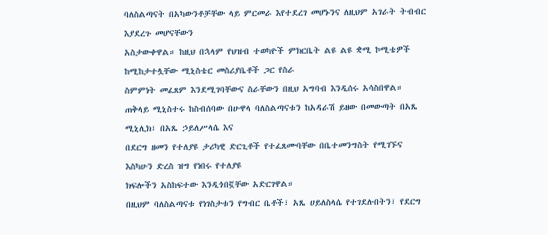ባለስልጣናት በአካውንቶቻቸው ላይ ምርመራ እየተደረገ መሆኑንና ለዚህም አገራት ትብብር እያደረጉ መሆናቸውን
አስታውቀዋል። ከዚህ በኋላም የህዝብ ተወካዮች ምክርቤት ልዩ ልዩ ቋሚ ኮሚቴዎች ከሚከታተሏቸው ሚኒስቴር መስሪያቤቶች ጋር የስራ
ስምምነት መፈጸም እንደሚገባቸውና ስራቸውን በዚህ አግባብ እንዲሰሩ አሳስበዋል።
ጠቅላይ ሚኒስተሩ ከስብሰባው በሁዋላ ባለስልጣናቱን ከአዳራሽ ይዘው በመውጣት በአጼ ሚኒሊክ፣ በአጼ ኃይለሥላሴ እና
በደርግ ዘመን የተለያዩ ታሪካዊ ድርጊቶች የተፈጸሙባቸው በቤተመንግስት የሚገኙና እስካሁን ድረስ ዝግ የነበሩ የተለያዩ
ክፍሎችን አስከፍተው እንዲጎበኟቸው አድርገዋል።
በዚህም ባለስልጣናቱ የነገስታቱን የግብር ቤቶች፣ አጼ ሀይለስላሴ የተገደሉበትን፣ የደርግ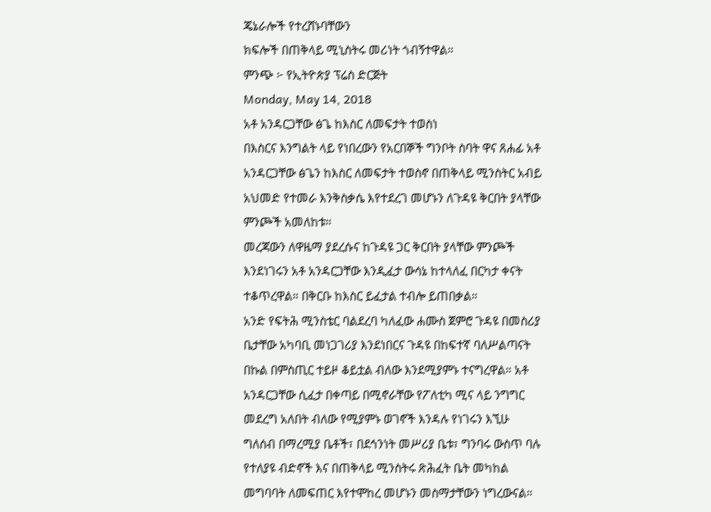ጄኔራሎች የተረሸኑባቸውን
ክፍሎች በጠቅላይ ሚኒስትሩ መሪነት ጎብኝተዋል።
ምንጭ ፦ የኢትዮጵያ ፕሬስ ድርጅት
Monday, May 14, 2018
አቶ አንዳርጋቸው ፅጌ ከእስር ለመፍታት ተወስነ
በእስርና እንግልት ላይ የነበረውን የአርበኞች ግንቦት ስባት ዋና ጸሐፊ አቶ አንዳርጋቸው ፅጌን ከእስር ለመፍታት ተወስኖ በጠቅላይ ሚንስትር አብይ አህመድ የተመራ እንቅስቃሴ እየተደረገ መሆኑን ለጉዳዩ ቅርበት ያላቸው ምንጮች አመለከቱ።
መረጃውን ለዋዜማ ያደረሱና ከጉዳዩ ጋር ቅርበት ያላቸው ምንጮች እንደነገሩን አቶ አንዳርጋቸው እንዲፈታ ውሳኔ ከተላለፈ በርካታ ቀናት ተቆጥረዋል። በቅርቡ ከእስር ይፈታል ተብሎ ይጠበቃል።
አንድ የፍትሕ ሚንስቴር ባልደረባ ካለፈው ሐሙስ ጀምሮ ጉዳዩ በመስሪያ ቤታቸው አካባቢ መነጋገሪያ እንደነበርና ጉዳዩ በከፍተኛ ባለሥልጣናት በኩል በምስጢር ተይዞ ቆይቷል ብለው እንደሚያምኑ ተናግረዋል። አቶ አንዳርጋቸው ሲፈታ በቀጣይ በሚኖራቸው የፖለቲካ ሚና ላይ ንግግር መደረግ አለበት ብለው የሚያምኑ ወገኖች እንዳሉ የነገሩን እኚሁ ግለሰብ በማረሚያ ቤቶች፣ በደኅንነት መሥሪያ ቤቱ፣ ግንባሩ ውስጥ ባሉ የተለያዩ ብድኖች እና በጠቅላይ ሚንስትሩ ጽሕፈት ቤት መካከል መግባባት ለመፍጠር እየተሞከረ መሆኑን መስማታቸውን ነግረውናል።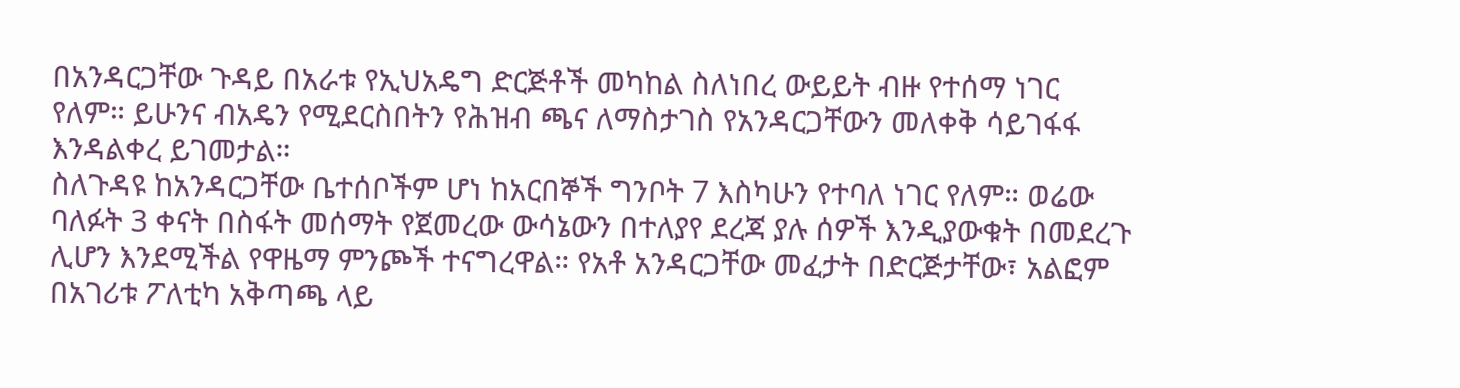በአንዳርጋቸው ጉዳይ በአራቱ የኢህአዴግ ድርጅቶች መካከል ስለነበረ ውይይት ብዙ የተሰማ ነገር የለም። ይሁንና ብአዴን የሚደርስበትን የሕዝብ ጫና ለማስታገስ የአንዳርጋቸውን መለቀቅ ሳይገፋፋ እንዳልቀረ ይገመታል።
ስለጉዳዩ ከአንዳርጋቸው ቤተሰቦችም ሆነ ከአርበኞች ግንቦት 7 እስካሁን የተባለ ነገር የለም። ወሬው ባለፉት 3 ቀናት በስፋት መሰማት የጀመረው ውሳኔውን በተለያየ ደረጃ ያሉ ሰዎች እንዲያውቁት በመደረጉ ሊሆን እንደሚችል የዋዜማ ምንጮች ተናግረዋል። የአቶ አንዳርጋቸው መፈታት በድርጅታቸው፣ አልፎም በአገሪቱ ፖለቲካ አቅጣጫ ላይ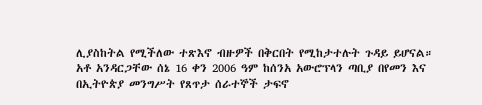ሊያስከትል የሚችለው ተጽእኖ ብዙዎች በቅርበት የሚከታተሉት ጉዳይ ይሆናል።
አቶ አንዳርጋቸው ሰኔ 16 ቀን 2006 ዓም ከሰንአ አውሮፕላን ጣቢያ በየመን እና በኢትዮጵያ መንግሥት የጸጥታ ሰራተኞች ታፍኖ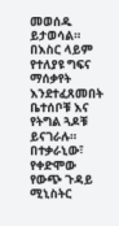መወሰዱ ይታወሳል። በእስር ላይም የተለያዩ ግፍና ማሰቃየት እንደተፈጸመበት ቤተሰቦቹ እና የትግል ጓዶቹ ይናገራሉ። በተቃራኒው፣ የቀድሞው የውጭ ጉዳይ ሚኒስትር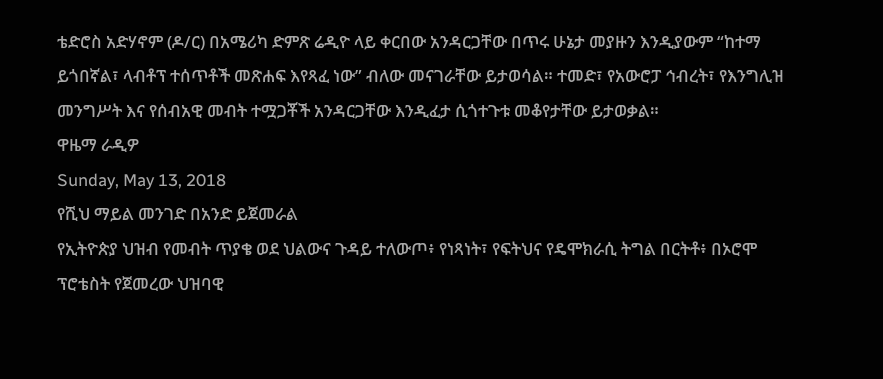ቴድሮስ አድሃኖም (ዶ/ር) በአሜሪካ ድምጽ ሬዲዮ ላይ ቀርበው አንዳርጋቸው በጥሩ ሁኔታ መያዙን እንዲያውም “ከተማ ይጎበኛል፣ ላብቶፕ ተሰጥቶች መጽሐፍ እየጻፈ ነው” ብለው መናገራቸው ይታወሳል። ተመድ፣ የአውሮፓ ኅብረት፣ የእንግሊዝ መንግሥት እና የሰብአዊ መብት ተሟጋቾች አንዳርጋቸው እንዲፈታ ሲጎተጉቱ መቆየታቸው ይታወቃል።
ዋዜማ ራዲዎ
Sunday, May 13, 2018
የሺህ ማይል መንገድ በአንድ ይጀመራል
የኢትዮጵያ ህዝብ የመብት ጥያቄ ወደ ህልውና ጉዳይ ተለውጦ፥ የነጻነት፣ የፍትህና የዴሞክራሲ ትግል በርትቶ፥ በኦሮሞ ፕሮቴስት የጀመረው ህዝባዊ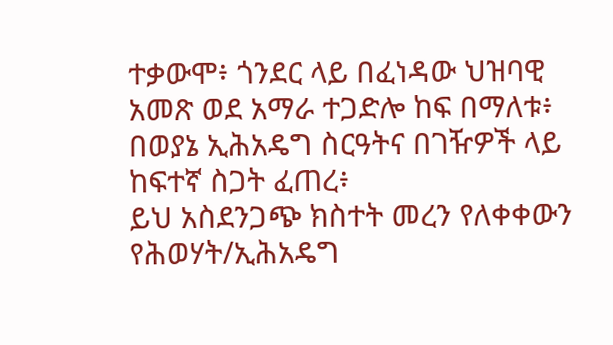ተቃውሞ፥ ጎንደር ላይ በፈነዳው ህዝባዊ አመጽ ወደ አማራ ተጋድሎ ከፍ በማለቱ፥ በወያኔ ኢሕአዴግ ስርዓትና በገዥዎች ላይ ከፍተኛ ስጋት ፈጠረ፥
ይህ አስደንጋጭ ክስተት መረን የለቀቀውን የሕወሃት/ኢሕአዴግ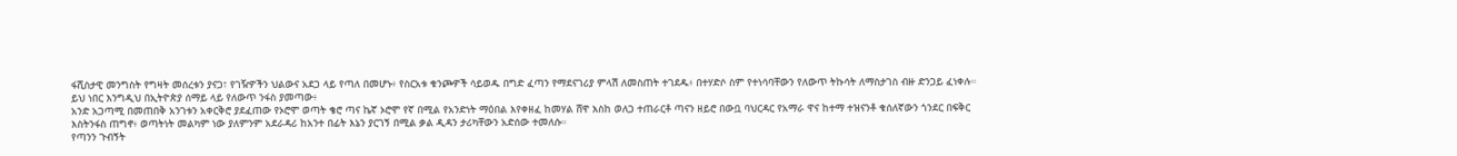ፋሺስታዊ መንግስት የግዛት መሰረቱን ያናጋ፣ የገዥዎችን ህልውና አደጋ ላይ የጣለ በመሆኑ፥ የስርአቱ ቁንጮዎች ሳይወዱ በግድ ፈጣን የማደናገሪያ ምላሽ ለመስጠት ተገደዱ፥ በተሃድሶ ስም የተነሳባቸውን የለውጥ ትኩሳት ለማስታገስ ብዙ ድንጋይ ፈነቀሉ።
ይህ ነበር እንግዲህ በኢትዮጵያ ሰማይ ላይ የለውጥ ንፋስ ያመጣው፥
አንድ አጋጣሚ በመጠበቅ አንገቱን አቀርቅሮ ያደፈጠው የኦሮሞ ወጣት ቄሮ ጣና ኬኛ ኦሮሞ የኛ በሚል የአንድነት ማዕበል እየቀዘፈ ከመሃል ሸዋ እስከ ወለጋ ተጠራርቶ ጣናን ዘይሮ በውቧ ባህርዳር የአማራ ዋና ከተማ ተዝናንቶ ቁሰለኛውን ጎንደር በፍቅር እስትንፋስ ጠግኖ፥ ወጣትነት መልካም ነው ያለምንም አደራዳሪ ከአንተ በፊት እኔን ያርገኝ በሚል ቃል ዲዳን ታሪካቸውን አድሰው ተመለሱ።
የጣንን ጉብኝት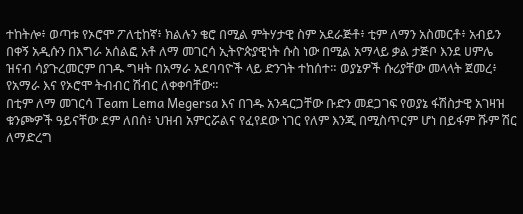ተከትሎ፥ ወጣቱ የኦሮሞ ፖለቲከኛ፥ ክልሉን ቄሮ በሚል ምትሃታዊ ስም አደራጅቶ፥ ቲም ለማን አስመርቶ፥ አብይን በቀኝ አዲሱን በእግራ አሰልፎ አቶ ለማ መገርሳ ኢትዮጵያዊነት ሱስ ነው በሚል አማላይ ቃል ታጅቦ እንደ ሀምሌ ዝናብ ሳያጉረመርም በገዱ ግዛት በአማራ አደባባዮች ላይ ድንገት ተከሰተ። ወያኔዎች ሱሪያቸው መላላት ጀመረ፥ የአማራ እና የኦሮሞ ትብብር ሽብር ለቀቀባቸው።
በቲም ለማ መገርሳ Team Lema Megersa እና በገዱ አንዳርጋቸው ቡድን መደጋገፍ የወያኔ ፋሽስታዊ አገዛዝ ቁንጮዎች ዓይናቸው ደም ለበሰ፥ ህዝብ አምርሯልና የፈየደው ነገር የለም እንጂ በሚስጥርም ሆነ በይፋም ሹም ሽር ለማድረግ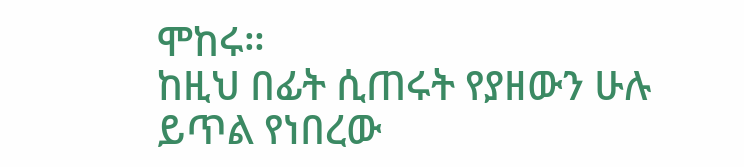ሞከሩ።
ከዚህ በፊት ሲጠሩት የያዘውን ሁሉ ይጥል የነበረው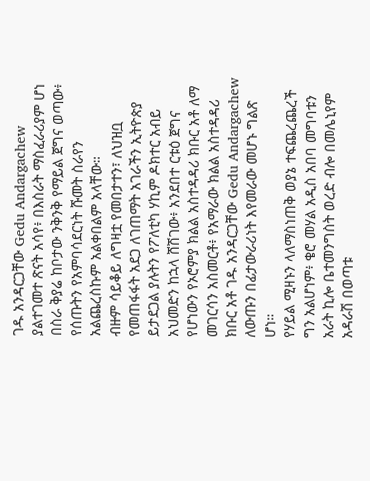ገዱ አንዳርጋቸው Gedu Andargachew ያልተገመተ ጽናት አሳየ፥ በእስራት ማስፈራሪያም ሆነ በስራ ቅያሬ ከቦታው ንቅንቅ የማይል ጀግና ወጣው፥ የሰጡትን የአምባሳደርነት ሹመት ስራየን አልጨረስኩም አልቀበልም አላቸው።
ብዙም ሳይቆይ ለግዛቷ የመበታተን፣ ለህዝቧ የመጠፋፋት አደጋ ለገጠማት አገራችን ኢትዮጵያ ይታደጋል ያሉትን የፖለቲካ ሃኪም ዶክተር አብይ አህመድን ከኋላ ሸሽገው፥ አንደበተ ርቱዕ ጀግና የሆነውን የኦሮምያ ክልል አስተዳዳሪ ክቡር አቶ ለማ መገርሳን አስመርቶ፥ የአማራው ክልል አስተዳዳሪ ክቡር አቶ ገዱ አንዳርጋቸው Gedu Andargachew ለውጡን በፊታውራሪነት እየመራው መሆኑ ግልጽ ሆነ።
የሃይል ሚዛኑን ላለማስነጠቅ ወያኔ ተፍጨረጨረች ግን አልሆነም፥ ቄሮ መሃል አዲስ አበባ መግባቱን አራት ኪሎ ቤተመንግስት ወረድ ብሎ በመሌኒየም አዳራሽ በወጣቱ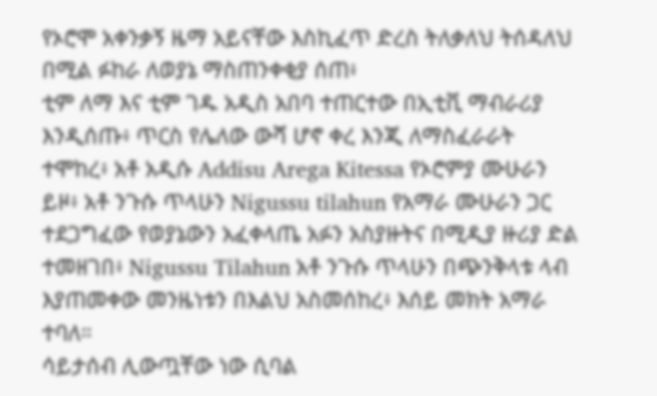የኦሮሞ አቀንቃኝ ዜማ አይናቸው እስኪፈጥ ድረስ ትለቃለህ ትሰዳለህ በሚል ፉከራ ለወያኔ ማስጠንቀቂያ ሰጠ፥
ቲም ለማ እና ቲም ገዱ አዲስ አበባ ተጠርተው በኢቲቪ ማብራሪያ እንዲሰጡ፥ ጥርስ የሌለው ውሻ ሆኖ ቀረ እንጂ ለማስፈራራት ተሞከረ፥ አቶ አዲሱ Addisu Arega Kitessa የኦሮምያ ሙሁራን ይዞ፥ አቶ ንጉሱ ጥላሁን Nigussu tilahun የአማራ ሙሁራን ጋር ተደጋግፈው የወያኔውን አፈቀላጤ አፉን አስያዙትና በሚዲያ ዙሪያ ድል ተመዘገበ፥ Nigussu Tilahun አቶ ንጉሱ ጥላሁን በጭንቅላቱ ላብ እያጠመቀው መንዜነቱን በእልህ አስመሰከረ፥ እሰይ መክት አማራ ተባለ።
ሳይታሰብ ሊውጧቸው ነው ሲባል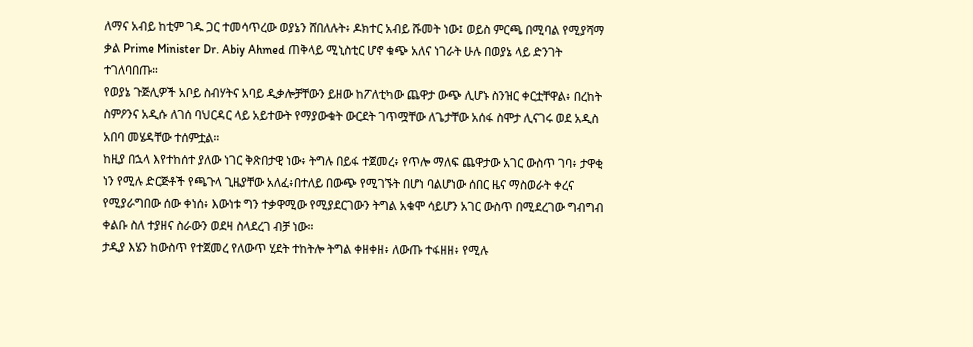ለማና አብይ ከቲም ገዱ ጋር ተመሳጥረው ወያኔን ሸበለሉት፥ ዶክተር አብይ ሹመት ነው፤ ወይስ ምርጫ በሚባል የሚያሻማ ቃል Prime Minister Dr. Abiy Ahmed ጠቅላይ ሚኒስቲር ሆኖ ቁጭ አለና ነገራት ሁሉ በወያኔ ላይ ድንገት ተገለባበጡ።
የወያኔ ጉጅሊዎች አቦይ ስብሃትና አባይ ዲቃሎቻቸውን ይዘው ከፖለቲካው ጨዋታ ውጭ ሊሆኑ ስንዝር ቀርቷቸዋል፥ በረከት ስምዖንና አዲሱ ለገሰ ባህርዳር ላይ አይተውት የማያውቁት ውርደት ገጥሟቸው ለጌታቸው አሰፋ ስሞታ ሊናገሩ ወደ አዲስ አበባ መሄዳቸው ተሰምቷል።
ከዚያ በኋላ እየተከሰተ ያለው ነገር ቅጽበታዊ ነው፥ ትግሉ በይፋ ተጀመረ፥ የጥሎ ማለፍ ጨዋታው አገር ውስጥ ገባ፥ ታዋቂ ነን የሚሉ ድርጅቶች የጫጉላ ጊዜያቸው አለፈ፥በተለይ በውጭ የሚገኙት በሆነ ባልሆነው ሰበር ዜና ማስወራት ቀረና የሚያራግበው ሰው ቀነሰ፥ እውነቱ ግን ተቃዋሚው የሚያደርገውን ትግል አቁሞ ሳይሆን አገር ውስጥ በሚደረገው ግብግብ ቀልቡ ስለ ተያዘና ስራውን ወደዛ ስላደረገ ብቻ ነው።
ታዲያ እሄን ከውስጥ የተጀመረ የለውጥ ሂደት ተከትሎ ትግል ቀዘቀዘ፥ ለውጡ ተፋዘዘ፥ የሚሉ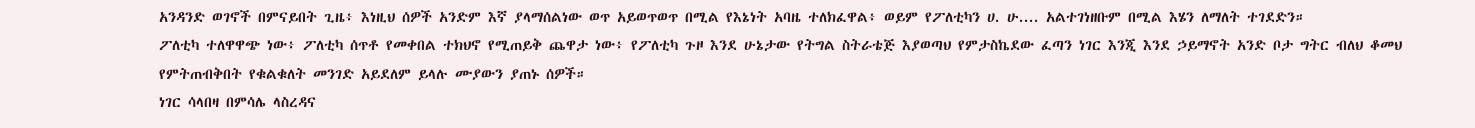አንዳንድ ወገኖች በምናይበት ጊዜ፥ እነዚህ ሰዎች አንድም እኛ ያላማሰልነው ወጥ አይወጥወጥ በሚል የእኔነት አባዜ ተለክፈዋል፥ ወይም የፖለቲካን ሀ. ሁ.... አልተገነዘቡም በሚል እሄን ለማለት ተገደድን።
ፖለቲካ ተለዋዋጭ ነው፥ ፖለቲካ ሰጥቶ የመቀበል ተክህኖ የሚጠይቅ ጨዋታ ነው፥ የፖለቲካ ጉዞ እንደ ሁኔታው የትግል ስትራቴጅ እያወጣህ የምታስኬደው ፈጣን ነገር እንጂ እንደ ኃይማኖት አንድ ቦታ ግትር ብለህ ቆመህ የምትጠብቅበት የቁልቁለት መንገድ አይደለም ይላሉ ሙያውን ያጠኑ ሰዎች።
ነገር ሳላበዛ በምሳሌ ላስረዳና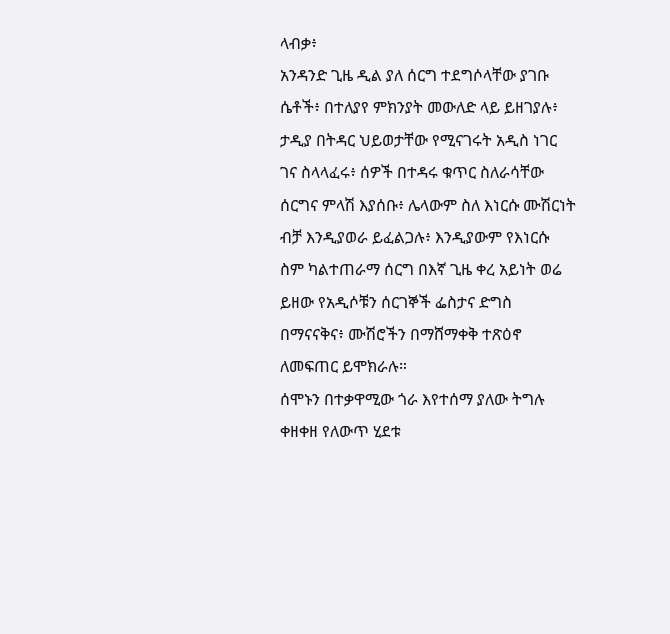ላብቃ፥
አንዳንድ ጊዜ ዲል ያለ ሰርግ ተደግሶላቸው ያገቡ ሴቶች፥ በተለያየ ምክንያት መውለድ ላይ ይዘገያሉ፥ ታዲያ በትዳር ህይወታቸው የሚናገሩት አዲስ ነገር ገና ስላላፈሩ፥ ሰዎች በተዳሩ ቁጥር ስለራሳቸው ሰርግና ምላሽ እያሰቡ፥ ሌላውም ስለ እነርሱ ሙሽርነት ብቻ እንዲያወራ ይፈልጋሉ፥ እንዲያውም የእነርሱ ስም ካልተጠራማ ሰርግ በእኛ ጊዜ ቀረ አይነት ወሬ ይዘው የአዲሶቹን ሰርገኞች ፌስታና ድግስ በማናናቅና፥ ሙሽሮችን በማሸማቀቅ ተጽዕኖ ለመፍጠር ይሞክራሉ።
ሰሞኑን በተቃዋሚው ጎራ እየተሰማ ያለው ትግሉ ቀዘቀዘ የለውጥ ሂደቱ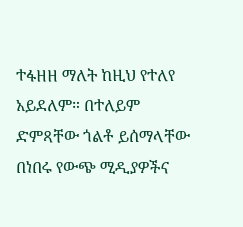ተፋዘዘ ማለት ከዚህ የተለየ አይደለም። በተለይም ድምጻቸው ጎልቶ ይሰማላቸው በነበሩ የውጭ ሚዲያዎችና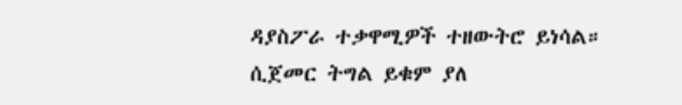ዳያስፖራ ተቃዋሚዎች ተዘውትሮ ይነሳል።
ሲጀመር ትግል ይቁም ያለ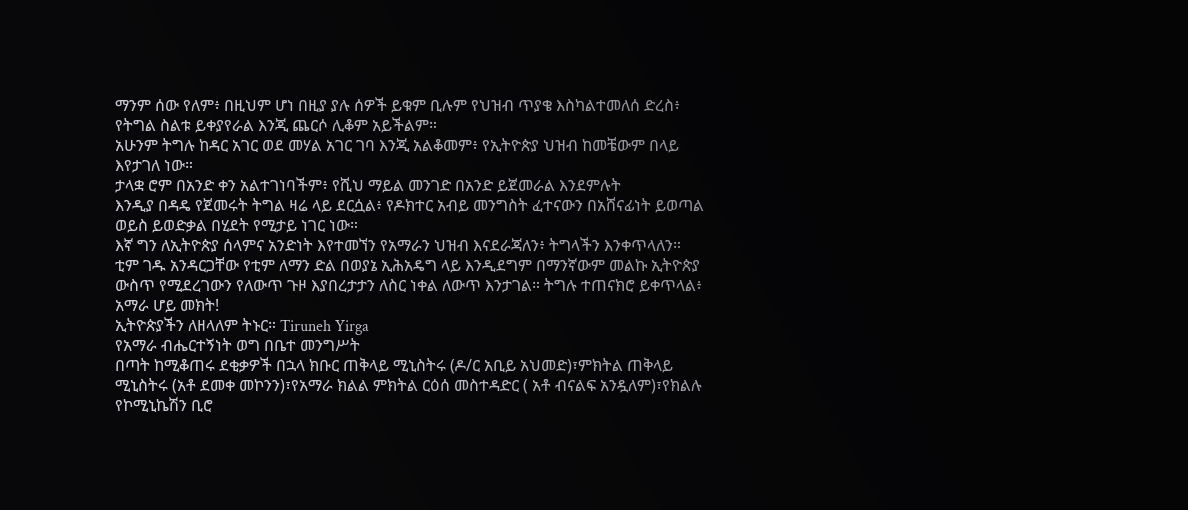ማንም ሰው የለም፥ በዚህም ሆነ በዚያ ያሉ ሰዎች ይቁም ቢሉም የህዝብ ጥያቄ እስካልተመለሰ ድረስ፥ የትግል ስልቱ ይቀያየራል እንጂ ጨርሶ ሊቆም አይችልም።
አሁንም ትግሉ ከዳር አገር ወደ መሃል አገር ገባ እንጂ አልቆመም፥ የኢትዮጵያ ህዝብ ከመቼውም በላይ እየታገለ ነው።
ታላቋ ሮም በአንድ ቀን አልተገነባችም፥ የሺህ ማይል መንገድ በአንድ ይጀመራል እንደምሉት
እንዲያ በዳዴ የጀመሩት ትግል ዛሬ ላይ ደርሷል፥ የዶክተር አብይ መንግስት ፈተናውን በአሸናፊነት ይወጣል ወይስ ይወድቃል በሂደት የሚታይ ነገር ነው።
እኛ ግን ለኢትዮጵያ ሰላምና አንድነት እየተመኘን የአማራን ህዝብ እናደራጃለን፥ ትግላችን እንቀጥላለን።
ቲም ገዱ አንዳርጋቸው የቲም ለማን ድል በወያኔ ኢሕአዴግ ላይ እንዲደግም በማንኛውም መልኩ ኢትዮጵያ ውስጥ የሚደረገውን የለውጥ ጉዞ እያበረታታን ለስር ነቀል ለውጥ እንታገል። ትግሉ ተጠናክሮ ይቀጥላል፥
አማራ ሆይ መክት!
ኢትዮጵያችን ለዘላለም ትኑር። Tiruneh Yirga
የአማራ ብሔርተኝነት ወግ በቤተ መንግሥት
በጣት ከሚቆጠሩ ደቂቃዎች በኋላ ክቡር ጠቅላይ ሚኒስትሩ (ዶ/ር አቢይ አህመድ)፣ምክትል ጠቅላይ ሚኒስትሩ (አቶ ደመቀ መኮንን)፣የአማራ ክልል ምክትል ርዕሰ መስተዳድር ( አቶ ብናልፍ አንዷለም)፣የክልሉ የኮሚኒኬሽን ቢሮ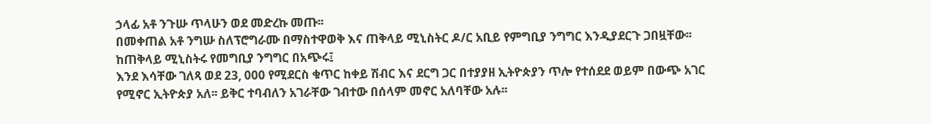ኃላፊ አቶ ንጉሡ ጥላሁን ወደ መድረኩ መጡ፡፡
በመቀጠል አቶ ንግሡ ስለፕሮግራሙ በማስተዋወቅ እና ጠቅላይ ሚኒስትር ዶ/ር አቢይ የምግቢያ ንግግር እንዲያደርጉ ጋበዟቸው፡፡
ከጠቅላይ ሚኒስትሩ የመግቢያ ንግግር በአጭሩ፤
እንደ እሳቸው ገለጻ ወደ 23, 000 የሚደርስ ቁጥር ከቀይ ሽብር እና ደርግ ጋር በተያያዘ ኢትዮጵያን ጥሎ የተሰደደ ወይም በውጭ አገር የሚኖር ኢትዮጵያ አለ፡፡ ይቅር ተባብለን አገራቸው ገብተው በሰላም መኖር አለባቸው አሉ፡፡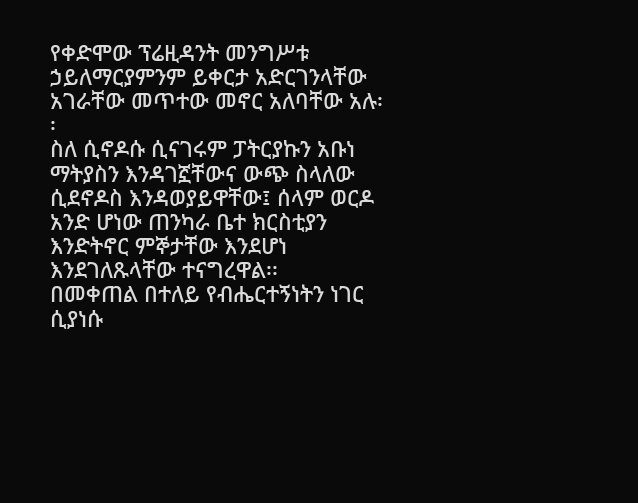የቀድሞው ፕሬዚዳንት መንግሥቱ ኃይለማርያምንም ይቀርታ አድርገንላቸው አገራቸው መጥተው መኖር አለባቸው አሉ፡፡
ስለ ሲኖዶሱ ሲናገሩም ፓትርያኩን አቡነ ማትያስን እንዳገኟቸውና ውጭ ስላለው ሲደኖዶስ እንዳወያይዋቸው፤ ሰላም ወርዶ አንድ ሆነው ጠንካራ ቤተ ክርስቲያን እንድትኖር ምኞታቸው እንደሆነ እንደገለጹላቸው ተናግረዋል፡፡
በመቀጠል በተለይ የብሔርተኝነትን ነገር ሲያነሱ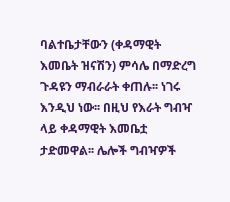ባልተቤታቸውን (ቀዳማዊት እመቤት ዝናሽን) ምሳሌ በማድረግ ጉዳዩን ማብራራት ቀጠሉ፡፡ ነገሩ እንዲህ ነው፡፡ በዚህ የእራት ግብዣ ላይ ቀዳማዊት እመቤቷ ታድመዋል፡፡ ሌሎች ግብዣዎች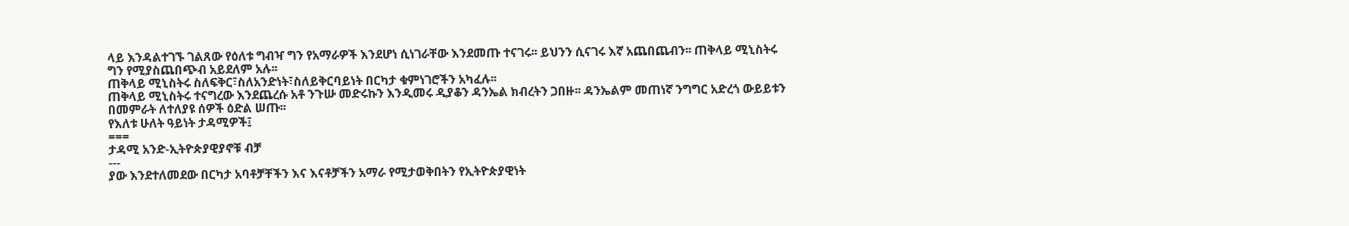ላይ እንዳልተገኙ ገልጸው የዕለቱ ግብዣ ግን የአማራዎች እንደሆነ ሲነገራቸው እንደመጡ ተናገሩ፡፡ ይህንን ሲናገሩ እኛ አጨበጨብን፡፡ ጠቅላይ ሚኒስትሩ ግን የሚያስጨበጭብ አይደለም አሉ፡፡
ጠቅላይ ሚኒስትሩ ስለፍቅር፣ስለአንድነት፣ስለይቅርባይነት በርካታ ቁምነገሮችን አካፈሉ፡፡
ጠቅላይ ሚኒስትሩ ተናግረው እንደጨረሱ አቶ ንጉሡ መድሩኩን እንዲመሩ ዲያቆን ዳንኤል ክብረትን ጋበዙ፡፡ ዳንኤልም መጠነኛ ንግግር አድረጎ ውይይቱን በመምራት ለተለያዩ ሰዎች ዕድል ሠጡ፡፡
የእለቱ ሁለት ዓይነት ታዳሚዎች፤
===
ታዳሚ አንድ-ኢትዮጵያዊያኖቹ ብቻ
---
ያው እንደተለመደው በርካታ አባቶቻቸችን እና እናቶቻችን አማራ የሚታወቅበትን የኢትዮጵያዊነት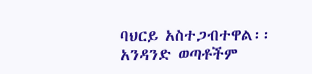ባህርይ አስተጋብተዋል፡፡ አንዳንድ ወጣቶችም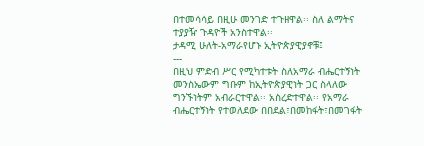በተመሳሳይ በዚሁ መንገድ ተጉዘዋል፡፡ ስለ ልማትና ተያያዥ ጉዳዮች አንስተዋል፡፡
ታዳሚ ሁለት-አማራየሆኑ ኢትዮጵያዊያኖቹ፤
---
በዚህ ምድብ ሥር የሚካተቱት ስለአማራ ብሔርተኝነት መንስኤውም ግቡም ከኢትዮጵያዊነት ጋር ስላለው ግንኙነትም አብራርተዋል፡፡ አስረድተዋል፡፡ የአማራ ብሔርተኝነት የተወለደው በበደል፣በመከፋት፣በመገፋት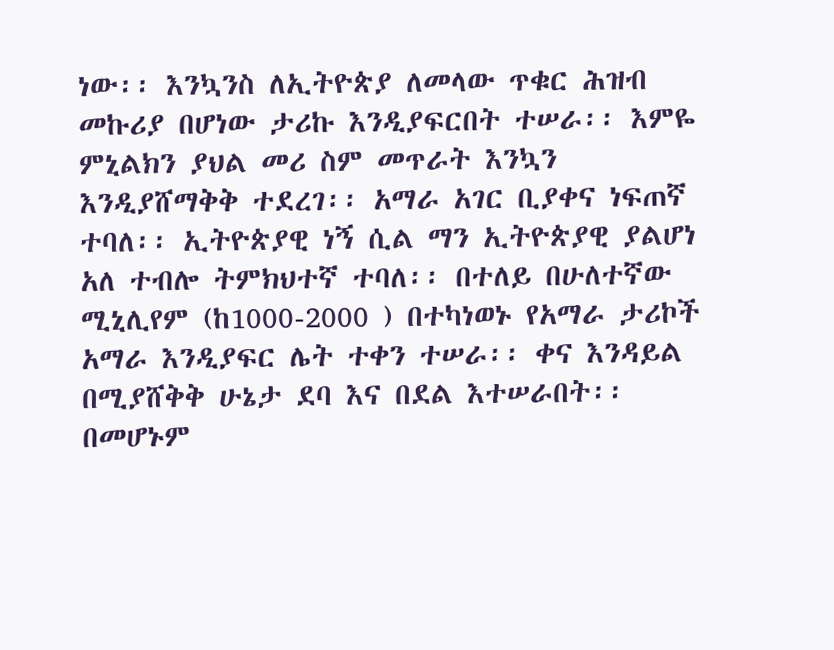ነው፡፡ እንኳንስ ለኢትዮጵያ ለመላው ጥቁር ሕዝብ መኩሪያ በሆነው ታሪኩ እንዲያፍርበት ተሠራ፡፡ እምዬ ምኒልክን ያህል መሪ ስም መጥራት እንኳን እንዲያሸማቅቅ ተደረገ፡፡ አማራ አገር ቢያቀና ነፍጠኛ ተባለ፡፡ ኢትዮጵያዊ ነኝ ሲል ማን ኢትዮጵያዊ ያልሆነ አለ ተብሎ ትምክህተኛ ተባለ፡፡ በተለይ በሁለተኛው ሚኒሊየም (ከ1000-2000 ) በተካነወኑ የአማራ ታሪኮች አማራ እንዲያፍር ሌት ተቀን ተሠራ፡፡ ቀና እንዳይል በሚያሸቅቅ ሁኔታ ደባ እና በደል እተሠራበት፡፡ በመሆኑም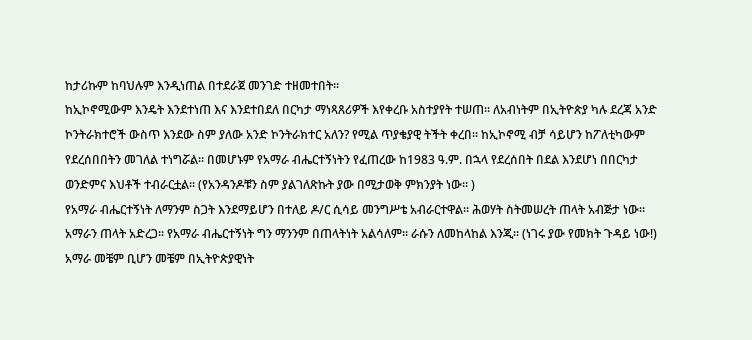ከታሪኩም ከባህሉም እንዲነጠል በተደራጀ መንገድ ተዘመተበት፡፡
ከኢኮኖሚውም እንዴት እንደተነጠ እና እንደተበደለ በርካታ ማነጻጸሪዎች እየቀረቡ አስተያየት ተሠጠ፡፡ ለአብነትም በኢትዮጵያ ካሉ ደረጃ አንድ ኮንትራክተሮች ውስጥ እንደው ስም ያለው አንድ ኮንትራክተር አለን? የሚል ጥያቄያዊ ትችት ቀረበ፡፡ ከኢኮኖሚ ብቻ ሳይሆን ከፖለቲካውም የደረሰበበትን መገለል ተነግሯል፡፡ በመሆኑም የአማራ ብሔርተኝነትን የፈጠረው ከ1983 ዓ.ም. በኋላ የደረሰበት በደል እንደሆነ በበርካታ ወንድምና እህቶች ተብራርቷል፡፡ (የአንዳንዶቹን ስም ያልገለጽኩት ያው በሚታወቅ ምክንያት ነው፡፡ )
የአማራ ብሔርተኝነት ለማንም ስጋት እንደማይሆን በተለይ ዶ/ር ሲሳይ መንግሥቴ አብራርተዋል፡፡ ሕወሃት ስትመሠረት ጠላት አብጅታ ነው፡፡ አማራን ጠላት አድረጋ፡፡ የአማራ ብሔርተኝነት ግን ማንንም በጠላትነት አልሳለም፡፡ ራሱን ለመከላከል እንጂ፡፡ (ነገሩ ያው የመክት ጉዳይ ነው!) አማራ መቼም ቢሆን መቼም በኢትዮጵያዊነት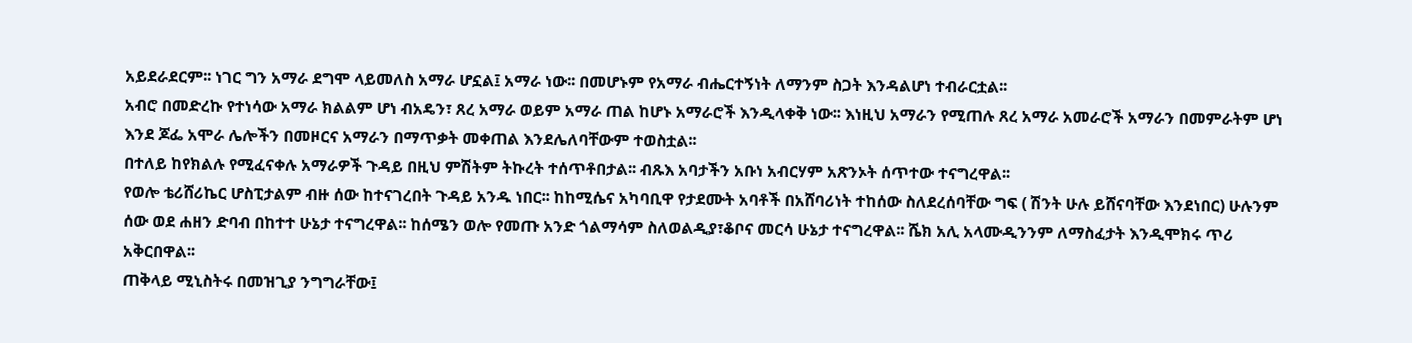አይደራደርም፡፡ ነገር ግን አማራ ደግሞ ላይመለስ አማራ ሆኗል፤ አማራ ነው፡፡ በመሆኑም የአማራ ብሔርተኝነት ለማንም ስጋት እንዳልሆነ ተብራርቷል፡፡
አብሮ በመድረኩ የተነሳው አማራ ክልልም ሆነ ብአዴን፣ ጸረ አማራ ወይም አማራ ጠል ከሆኑ አማራሮች እንዲላቀቅ ነው፡፡ እነዚህ አማራን የሚጠሉ ጸረ አማራ አመራሮች አማራን በመምራትም ሆነ እንደ ጆፌ አሞራ ሌሎችን በመዞርና አማራን በማጥቃት መቀጠል እንደሌለባቸውም ተወስቷል፡፡
በተለይ ከየክልሉ የሚፈናቀሉ አማራዎች ጉዳይ በዚህ ምሽትም ትኩረት ተሰጥቶበታል፡፡ ብጹእ አባታችን አቡነ አብርሃም አጽንኦት ሰጥተው ተናግረዋል፡፡
የወሎ ቴሪሸሪኬር ሆስፒታልም ብዙ ሰው ከተናገረበት ጉዳይ አንዱ ነበር፡፡ ከከሚሴና አካባቢዋ የታደሙት አባቶች በአሸባሪነት ተከሰው ስለደረሰባቸው ግፍ ( ሽንት ሁሉ ይሸናባቸው እንደነበር) ሁሉንም ሰው ወደ ሐዘን ድባብ በከተተ ሁኔታ ተናግረዋል፡፡ ከሰሜን ወሎ የመጡ አንድ ጎልማሳም ስለወልዲያ፣ቆቦና መርሳ ሁኔታ ተናግረዋል፡፡ ሼክ አሊ አላሙዲንንም ለማስፈታት እንዲሞክሩ ጥሪ አቅርበዋል፡፡
ጠቅላይ ሚኒስትሩ በመዝጊያ ንግግራቸው፤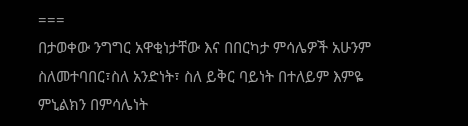===
በታወቀው ንግግር አዋቂነታቸው እና በበርካታ ምሳሌዎች አሁንም ስለመተባበር፣ስለ አንድነት፣ ስለ ይቅር ባይነት በተለይም እምዬ ምኒልክን በምሳሌነት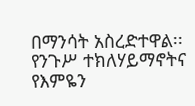በማንሳት አስረድተዋል፡፡ የንጉሥ ተክለሃይማኖትና የእምዬን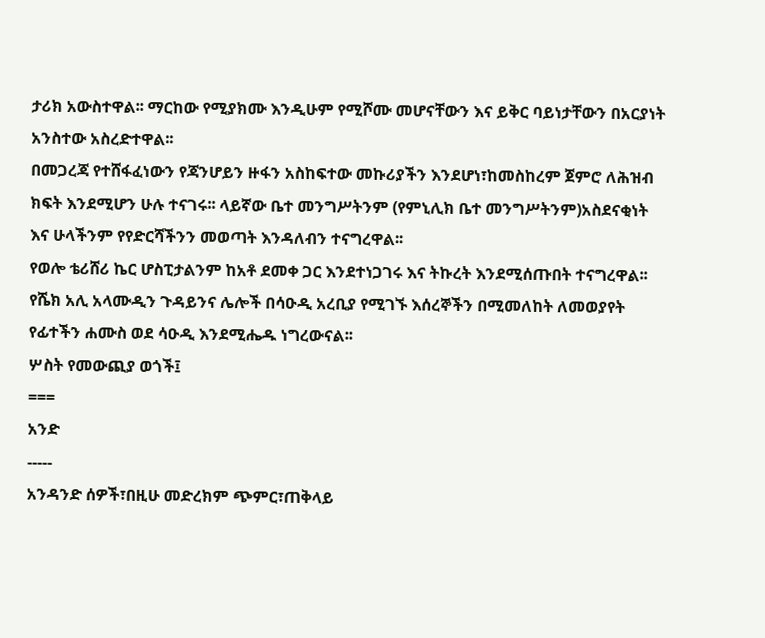ታሪክ አውስተዋል፡፡ ማርከው የሚያክሙ እንዲሁም የሚሾሙ መሆናቸውን እና ይቅር ባይነታቸውን በአርያነት አንስተው አስረድተዋል፡፡
በመጋረጃ የተሸፋፈነውን የጃንሆይን ዙፋን አስከፍተው መኩሪያችን እንደሆነ፣ከመስከረም ጀምሮ ለሕዝብ ክፍት እንደሚሆን ሁሉ ተናገሩ፡፡ ላይኛው ቤተ መንግሥትንም (የምኒሊክ ቤተ መንግሥትንም)አስደናቂነት እና ሁላችንም የየድርሻችንን መወጣት እንዳለብን ተናግረዋል፡፡
የወሎ ቴሪሸሪ ኬር ሆስፒታልንም ከአቶ ደመቀ ጋር እንደተነጋገሩ እና ትኩረት እንደሚሰጡበት ተናግረዋል፡፡
የሼክ አሊ አላሙዲን ጉዳይንና ሌሎች በሳዑዲ አረቢያ የሚገኙ እሰረኞችን በሚመለከት ለመወያየት የፊተችን ሐሙስ ወደ ሳዑዲ እንደሚሔዱ ነግረውናል፡፡
ሦስት የመውጪያ ወጎች፤
===
አንድ
-----
አንዳንድ ሰዎች፣በዚሁ መድረክም ጭምር፣ጠቅላይ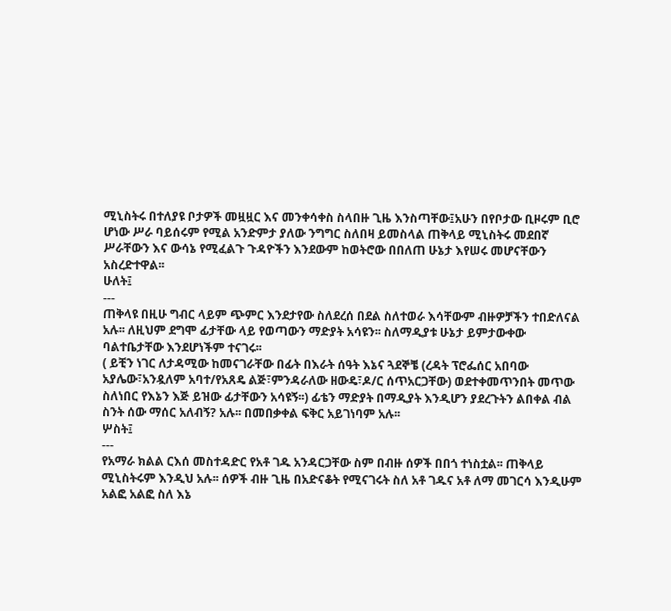ሚኒስትሩ በተለያዩ ቦታዎች መዟዟር እና መንቀሳቀስ ስላበዙ ጊዜ እንስጣቸው፤አሁን በየቦታው ቢዞሩም ቢሮ ሆነው ሥራ ባይሰሩም የሚል አንድምታ ያለው ንግግር ስለበዛ ይመስላል ጠቅላይ ሚኒስትሩ መደበኛ ሥራቸውን እና ውሳኔ የሚፈልጉ ጉዳዮችን እንደውም ከወትሮው በበለጠ ሁኔታ እየሠሩ መሆናቸውን አስረድተዋል፡፡
ሁለት፤
---
ጠቅላዩ በዚሁ ግብር ላይም ጭምር እንደታየው ስለደረሰ በደል ስለተወራ እሳቸውም ብዙዎቻችን ተበድለናል አሉ፡፡ ለዚህም ደግሞ ፊታቸው ላይ የወጣውን ማድያት አሳዩን፡፡ ስለማዲያቱ ሁኔታ ይምታውቀው ባልተቤታቸው እንደሆነችም ተናገሩ፡፡
( ይቺን ነገር ለታዳሚው ከመናገራቸው በፊት በእራት ሰዓት እኔና ጓደኞቼ (ረዳት ፕሮፌሰር አበባው አያሌው፣አንዷለም አባተ/የአጸዴ ልጅ፣ምንዳራለው ዘውዴ፣ዶ/ር ሰጥአርጋቸው) ወደተቀመጥንበት መጥው ስለነበር የእኔን እጅ ይዝው ፊታቸውን አሳዩኝ፡፡) ፊቴን ማድያት በማዲያት እንዲሆን ያደረጉትን ልበቀል ብል ስንት ሰው ማሰር አለብኝ? አሉ፡፡ በመበቃቀል ፍቅር አይገነባም አሉ፡፡
ሦስት፤
---
የአማራ ክልል ርእሰ መስተዳድር የአቶ ገዱ አንዳርጋቸው ስም በብዙ ሰዎች በበጎ ተነስቷል፡፡ ጠቅላይ ሚኒስትሩም እንዲህ አሉ፡፡ ሰዎች ብዙ ጊዜ በአድናቆት የሚናገሩት ስለ አቶ ገዱና አቶ ለማ መገርሳ እንዲሁም አልፎ አልፎ ስለ እኔ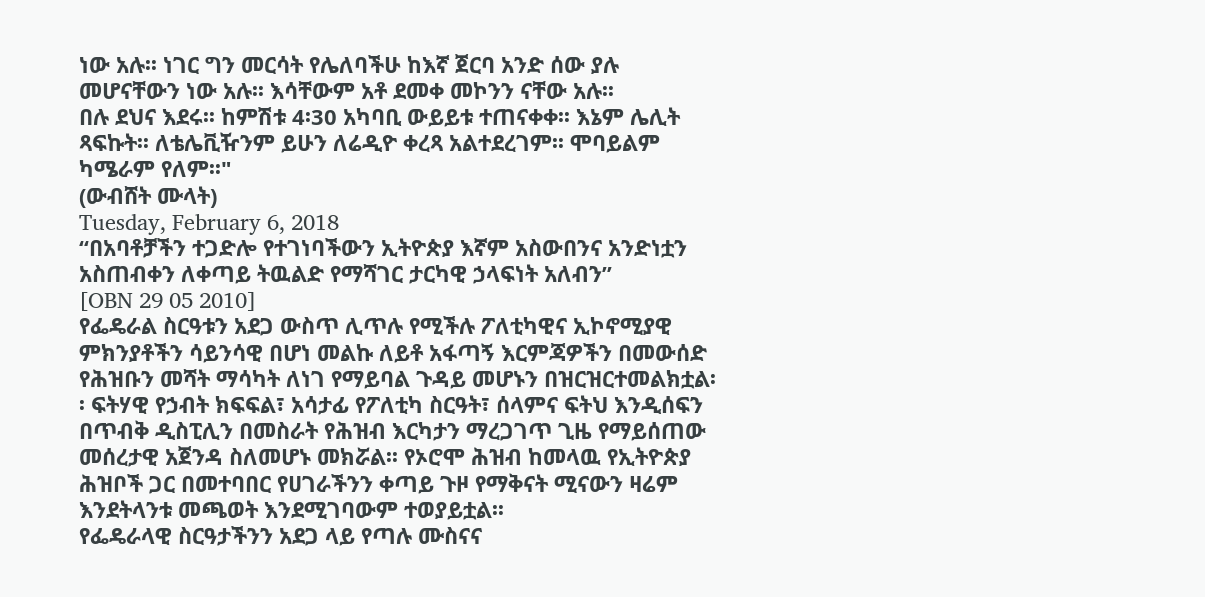ነው አሉ፡፡ ነገር ግን መርሳት የሌለባችሁ ከእኛ ጀርባ አንድ ሰው ያሉ መሆናቸውን ነው አሉ፡፡ እሳቸውም አቶ ደመቀ መኮንን ናቸው አሉ፡፡
በሉ ደህና እደሩ፡፡ ከምሽቱ 4፡30 አካባቢ ውይይቱ ተጠናቀቀ፡፡ እኔም ሌሊት ጻፍኩት፡፡ ለቴሌቪዥንም ይሁን ለሬዲዮ ቀረጻ አልተደረገም፡፡ ሞባይልም ካሜራም የለም፡፡"
(ውብሸት ሙላት)
Tuesday, February 6, 2018
“በአባቶቻችን ተጋድሎ የተገነባችውን ኢትዮጵያ እኛም አስውበንና አንድነቷን አስጠብቀን ለቀጣይ ትዉልድ የማሻገር ታርካዊ ኃላፍነት አለብን”
[OBN 29 05 2010]
የፌዴራል ስርዓቱን አደጋ ውስጥ ሊጥሉ የሚችሉ ፖለቲካዊና ኢኮኖሚያዊ ምክንያቶችን ሳይንሳዊ በሆነ መልኩ ለይቶ አፋጣኝ እርምጃዎችን በመውሰድ የሕዝቡን መሻት ማሳካት ለነገ የማይባል ጉዳይ መሆኑን በዝርዝርተመልክቷል፡፡ ፍትሃዊ የኃብት ክፍፍል፣ አሳታፊ የፖለቲካ ስርዓት፣ ሰላምና ፍትህ እንዲሰፍን በጥብቅ ዲስፒሊን በመስራት የሕዝብ እርካታን ማረጋገጥ ጊዜ የማይሰጠው መሰረታዊ አጀንዳ ስለመሆኑ መክሯል፡፡ የኦሮሞ ሕዝብ ከመላዉ የኢትዮጵያ ሕዝቦች ጋር በመተባበር የሀገራችንን ቀጣይ ጉዞ የማቅናት ሚናውን ዛሬም እንደትላንቱ መጫወት እንደሚገባውም ተወያይቷል፡፡
የፌዴራላዊ ስርዓታችንን አደጋ ላይ የጣሉ ሙስናና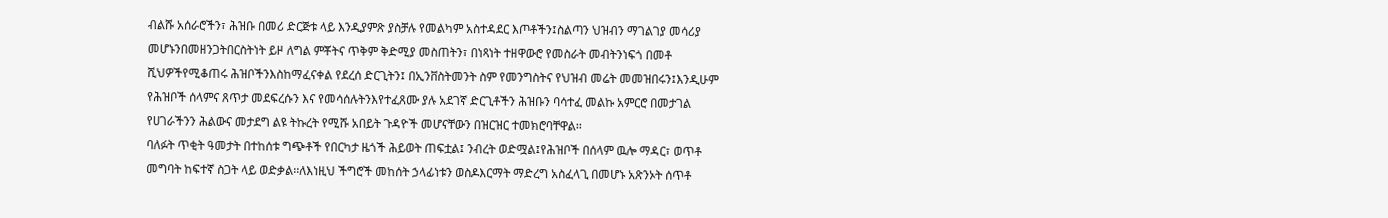ብልሹ አሰራሮችን፣ ሕዝቡ በመሪ ድርጅቱ ላይ እንዲያምጽ ያስቻሉ የመልካም አስተዳደር እጦቶችን፤ስልጣን ህዝብን ማገልገያ መሳሪያ መሆኑንበመዘንጋትበርስትነት ይዞ ለግል ምቾትና ጥቅም ቅድሚያ መስጠትን፣ በነጻነት ተዘዋውሮ የመስራት መብትንነፍጎ በመቶ ሺህዎችየሚቆጠሩ ሕዝቦችንእስከማፈናቀል የደረሰ ድርጊትን፤ በኢንቨስትመንት ስም የመንግስትና የህዝብ መሬት መመዝበሩን፤እንዲሁም የሕዝቦች ሰላምና ጸጥታ መደፍረሱን እና የመሳሰሉትንእየተፈጸሙ ያሉ አደገኛ ድርጊቶችን ሕዝቡን ባሳተፈ መልኩ አምርሮ በመታገል የሀገራችንን ሕልውና መታደግ ልዩ ትኩረት የሚሹ አበይት ጉዳዮች መሆናቸውን በዝርዝር ተመክሮባቸዋል፡፡
ባለፉት ጥቂት ዓመታት በተከሰቱ ግጭቶች የበርካታ ዜጎች ሕይወት ጠፍቷል፤ ንብረት ወድሟል፤የሕዝቦች በሰላም ዉሎ ማዳር፣ ወጥቶ መግባት ከፍተኛ ስጋት ላይ ወድቃል፡፡ለእነዚህ ችግሮች መከሰት ኃላፊነቱን ወስዶእርማት ማድረግ አስፈላጊ በመሆኑ አጽንኦት ሰጥቶ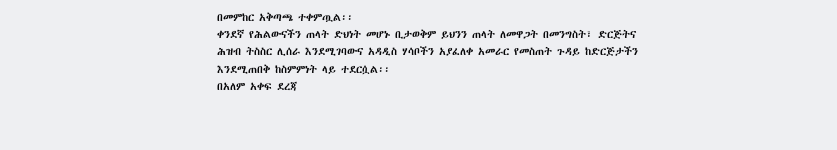በመምከር አቅጣጫ ተቀምጧል፡፡
ቀንደኛ የሕልውናችን ጠላት ድህነት መሆኑ ቢታወቅም ይህንን ጠላት ለመዋጋት በመንግስት፣ ድርጅትና ሕዝብ ትስስር ሊሰራ እንደሚገባውና አዳዲስ ሃሳቦችን አያፈለቀ አመራር የመስጠት ጉዳይ ከድርጅታችን እንደሚጠበቅ ከስምምነት ላይ ተደርሷል፡፡
በአለም አቀፍ ደረጃ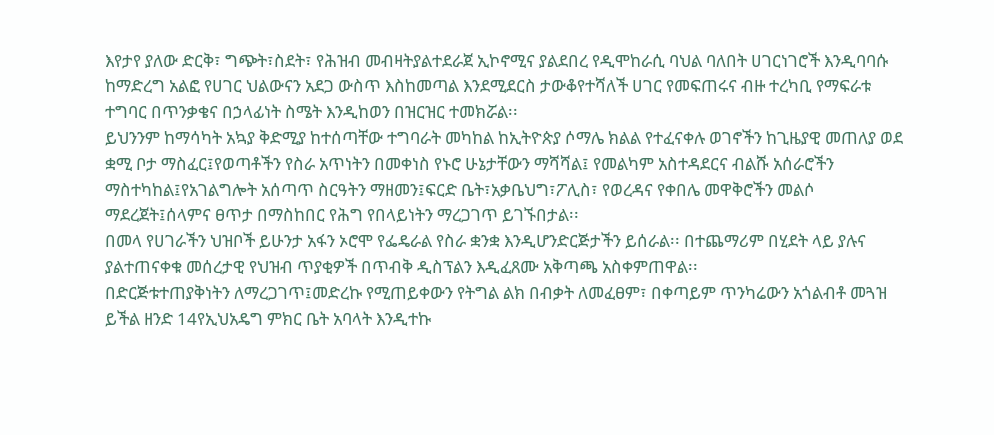እየታየ ያለው ድርቅ፣ ግጭት፣ስደት፣ የሕዝብ መብዛትያልተደራጀ ኢኮኖሚና ያልደበረ የዲሞከራሲ ባህል ባለበት ሀገርነገሮች እንዲባባሱ ከማድረግ አልፎ የሀገር ህልውናን አደጋ ውስጥ እስከመጣል እንደሚደርስ ታውቆየተሻለች ሀገር የመፍጠሩና ብዙ ተረካቢ የማፍራቱ ተግባር በጥንቃቄና በኃላፊነት ስሜት እንዲከወን በዝርዝር ተመክሯል፡፡
ይህንንም ከማሳካት አኳያ ቅድሚያ ከተሰጣቸው ተግባራት መካከል ከኢትዮጵያ ሶማሌ ክልል የተፈናቀሉ ወገኖችን ከጊዜያዊ መጠለያ ወደ ቋሚ ቦታ ማስፈር፤የወጣቶችን የስራ አጥነትን በመቀነስ የኑሮ ሁኔታቸውን ማሻሻል፤ የመልካም አስተዳደርና ብልሹ አሰራሮችን ማስተካከል፤የአገልግሎት አሰጣጥ ስርዓትን ማዘመን፤ፍርድ ቤት፣አቃቤህግ፣ፖሊስ፣ የወረዳና የቀበሌ መዋቅሮችን መልሶ ማደረጀት፤ሰላምና ፀጥታ በማስከበር የሕግ የበላይነትን ማረጋገጥ ይገኙበታል፡፡
በመላ የሀገራችን ህዝቦች ይሁንታ አፋን ኦሮሞ የፌዴራል የስራ ቋንቋ እንዲሆንድርጅታችን ይሰራል፡፡ በተጨማሪም በሂደት ላይ ያሉና ያልተጠናቀቁ መሰረታዊ የህዝብ ጥያቂዎች በጥብቅ ዲስፕልን እዲፈጸሙ አቅጣጫ አስቀምጠዋል፡፡
በድርጅቱተጠያቅነትን ለማረጋገጥ፤መድረኩ የሚጠይቀውን የትግል ልክ በብቃት ለመፈፀም፣ በቀጣይም ጥንካሬውን አጎልብቶ መጓዝ ይችል ዘንድ 14የኢህአዴግ ምክር ቤት አባላት እንዲተኩ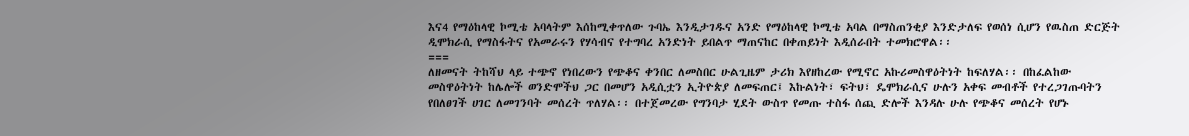እና4 የማዕከላዊ ኮሚቴ አባላትም እሰከሚቀጥለው ጉባኤ እንዲታገዱና አንድ የማዕከላዊ ኮሚቴ አባል በማስጠንቂያ እንድታለፍ የወሰነ ሲሆን የዉስጠ ድርጅት ዲሞክራሲ የማስፋትና የአመራሩን የሃሳብና የተግባረ አንድነት ይበልጥ ማጠናከር በቀጠይነት እዲሰራበት ተመክሮዋል፡፡
===
ለዘመናት ትከሻህ ላይ ተጭኖ የነበረውን የጭቆና ቀንበር ለመስበር ሁልጊዜም ታሪክ እየዘከረው የሚኖር አኩሪመስዋዕትነት ከፍለሃል፡፡ በከፈልከው መስዋዕትነት ከሌሎች ወንድሞችህ ጋር በመሆን አዲሲቷን ኢትዮጵያ ለመፍጠር፤ እኩልነት፣ ፍትህ፣ ዴሞክራሲና ሁሉን አቀፍ መብቶች የተረጋገጡባትን የበለፀገች ሀገር ለመገንባት መሰረት ጥለሃል፡፡ በተጀመረው የግንባታ ሂደት ውስጥ የመጡ ተስፋ ሰጪ ድሎች እንዳሉ ሁሉ የጭቆና መሰረት የሆኑ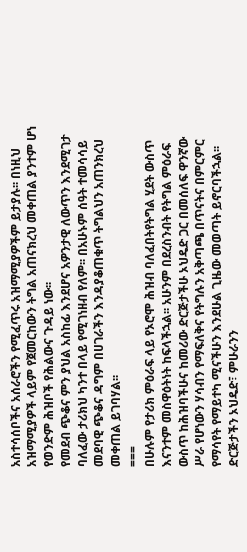አስተሳሰቦችና አሰራሮችን የሚፈጥሩ አዝማሚያዎችም ይታያሉ፡፡ በነዚህ አዝማሚያዎች ላይም የጀመርከውን ትግል አጠናክረህ መቀጠል ያንተም ሆነ የወንድም ሕዝቦች የሕልውና ጉዳይ ነው፡፡
የመደብ ጭቆና ምን ያህል አስከፊ እንደሆና አዎንታዊ ለውጥን እንደሚገታ ባለፈው ታሪክህ ካንተ በላይ የሚገነዘብ የለም፡፡ በአሁኑም ሰዓት ተመሳሳይ መደባዊ ጭቆና ዳግም በሀገራችን እንዳያቆጠቁጥ ትግልህን አጠንክረህ መቀጠል ይገባሃል፡፡
===
በሁሉም የታሪክ ምዕራፍ ላይ የኦሮሞ ሕዝብ ባለፈበትየትግል ሂደት ውስጥ እናንተም መስዋዕትነት ከፍላችኋል፡፡ አሁንም በደረስንብት የትግል ምዕራፍ ውስጥ ከሕዝባችሁና ከመሪው ድርጅታችሁ ኦህዴድ ጋር በመሰለፍ ዋንኛው ሥራ የሆነውን ሃሳብን የማፍለቅና የትግሉን አቅጣጫ በጥናትና በምርምር የማሳየት የማይተካ ሚናችሁን እንደሁል ጊዜው መወጣት ይኖርባችኋል፡፡ ድርጅታችን ኦህዴድ፣ ምሁራንን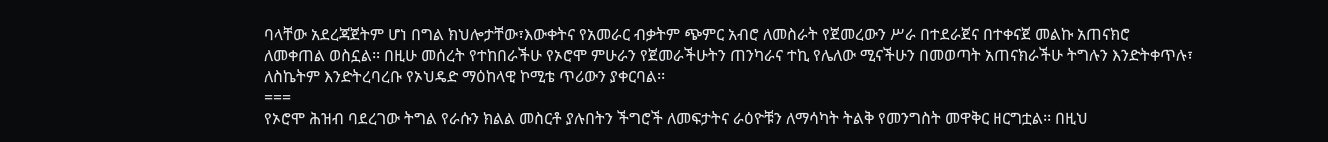ባላቸው አደረጃጀትም ሆነ በግል ክህሎታቸው፣እውቀትና የአመራር ብቃትም ጭምር አብሮ ለመስራት የጀመረውን ሥራ በተደራጀና በተቀናጀ መልኩ አጠናክሮ ለመቀጠል ወስኗል፡፡ በዚሁ መሰረት የተከበራችሁ የኦሮሞ ምሁራን የጀመራችሁትን ጠንካራና ተኪ የሌለው ሚናችሁን በመወጣት አጠናክራችሁ ትግሉን እንድትቀጥሉ፣ ለስኬትም እንድትረባረቡ የኦህዴድ ማዕከላዊ ኮሚቴ ጥሪውን ያቀርባል፡፡
===
የኦሮሞ ሕዝብ ባደረገው ትግል የራሱን ክልል መስርቶ ያሉበትን ችግሮች ለመፍታትና ራዕዮቹን ለማሳካት ትልቅ የመንግስት መዋቅር ዘርግቷል፡፡ በዚህ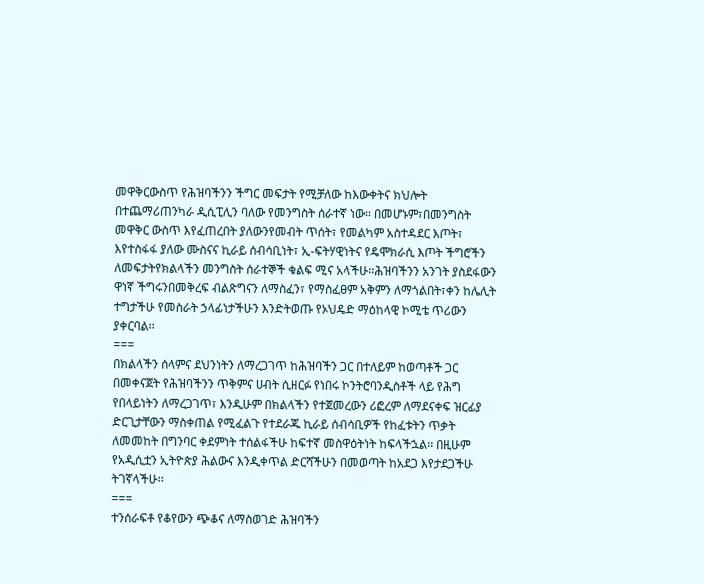መዋቅርውስጥ የሕዝባችንን ችግር መፍታት የሚቻለው ከእውቀትና ክህሎት በተጨማሪጠንካራ ዲሲፒሊን ባለው የመንግስት ሰራተኛ ነው፡፡ በመሆኑም፣በመንግስት መዋቅር ውስጥ እየፈጠረበት ያለውንየመብት ጥሰት፣ የመልካም አስተዳደር እጦት፣ እየተስፋፋ ያለው ሙስናና ኪራይ ሰብሳቢነት፣ ኢ-ፍትሃዊነትና የዴሞክራሲ እጦት ችግሮችን ለመፍታትየክልላችን መንግስት ሰራተኞች ቁልፍ ሚና አላችሁ፡፡ሕዝባችንን አንገት ያስደፋውን ዋነኛ ችግሩንበመቅረፍ ብልጽግናን ለማስፈን፣ የማስፈፀም አቅምን ለማጎልበት፣ቀን ከሌሊት ተግታችሁ የመስራት ኃላፊነታችሁን እንድትወጡ የኦህዴድ ማዕከላዊ ኮሚቴ ጥሪውን ያቀርባል፡፡
===
በክልላችን ሰላምና ደህንነትን ለማረጋገጥ ከሕዝባችን ጋር በተለይም ከወጣቶች ጋር በመቀናጀት የሕዝባችንን ጥቅምና ሀብት ሲዘርፉ የነበሩ ኮንትሮባንዲስቶች ላይ የሕግ የበላይነትን ለማረጋገጥ፣ እንዲሁም በክልላችን የተጀመረውን ሪፎረም ለማደናቀፍ ዝርፊያ ድርጊታቸውን ማስቀጠል የሚፈልጉ የተደራጁ ኪራይ ሰብሳቢዎች የከፈቱትን ጥቃት ለመመከት በግንባር ቀደምነት ተሰልፋችሁ ከፍተኛ መስዋዕትነት ከፍላችኋል፡፡ በዚሁም የአዲሲቷን ኢትዮጵያ ሕልውና እንዲቀጥል ድርሻችሁን በመወጣት ከአደጋ እየታደጋችሁ ትገኛላችሁ፡፡
===
ተንሰራፍቶ የቆየውን ጭቆና ለማስወገድ ሕዝባችን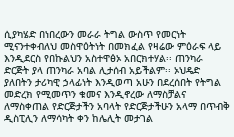ሲያካሄድ በነበረውን መራራ ትግል ውስጥ የመርነት ሚናንተቀብለህ መስዋዕትነት በመክፈል የዛሬው ምዕራፍ ላይ እንዲደርስ የበኩልህን አስተዋፅኦ አበርክተሃል፡፡ ጠንካራ ድርጅት ያላ ጠንካራ አባል ሊታሰብ አይችልም፡፡ ኦህዴድ ያለበትን ታሪካዊ ኃላፊነት እንዲወጣ አሁን በደረሰበት የትግል መድረክ የሚመጥን ቁመና እንዲኖረው ለማስቻልና ለማስቀጠል የድርጅታችን አባላት የድርጅታችሁን አላማ በጥብቅ ዲስፒሊን ለማሳካት ቀን ከሌሊት መታገል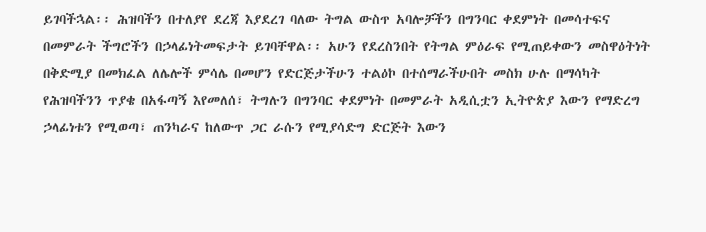ይገባችኋል፡፡ ሕዝባችን በተለያየ ደረጃ እያደረገ ባለው ትግል ውስጥ አባሎቻችን በግንባር ቀደምነት በመሳተፍና በመምራት ችግሮችን በኃላፊነትመፍታት ይገባቸዋል፡፡ አሁን የደረስንበት የትግል ምዕራፍ የሚጠይቀውን መስዋዕትነት በቅድሚያ በመክፈል ለሌሎች ምሳሌ በመሆን የድርጅታችሁን ተልዕኮ በተሰማራችሁበት መስክ ሁሉ በማሳካት የሕዝባችንን ጥያቄ በአፋጣኝ እየመለሰ፣ ትግሉን በግንባር ቀደምነት በመምራት አዲሲቷን ኢትዮጵያ እውን የማድረግ ኃላፊነቱን የሚወጣ፣ ጠንካራና ከለውጥ ጋር ራሱን የሚያሳድግ ድርጅት እውን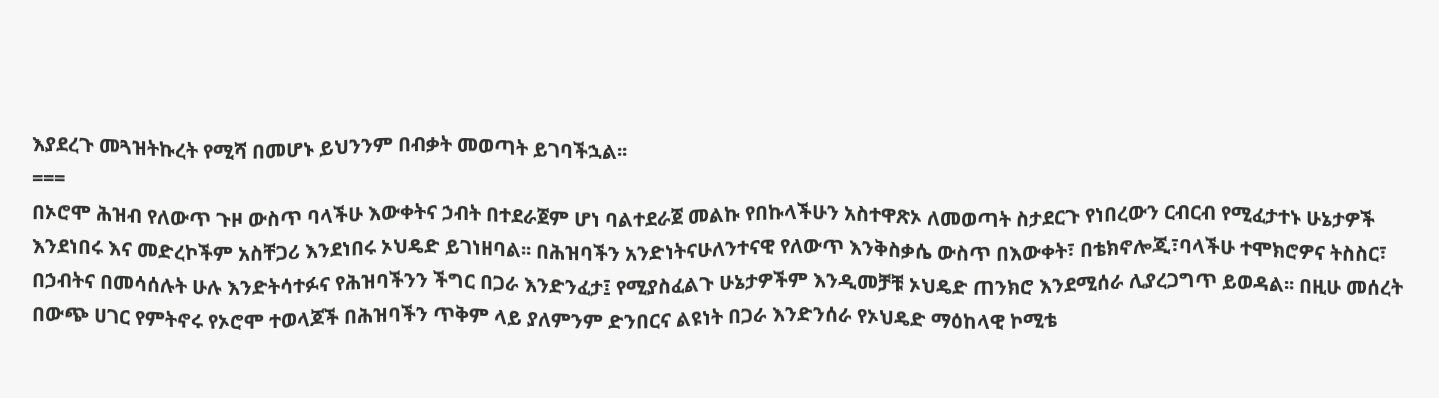እያደረጉ መጓዝትኩረት የሚሻ በመሆኑ ይህንንም በብቃት መወጣት ይገባችኋል፡፡
===
በኦሮሞ ሕዝብ የለውጥ ጉዞ ውስጥ ባላችሁ እውቀትና ኃብት በተደራጀም ሆነ ባልተደራጀ መልኩ የበኩላችሁን አስተዋጽኦ ለመወጣት ስታደርጉ የነበረውን ርብርብ የሚፈታተኑ ሁኔታዎች እንደነበሩ እና መድረኮችም አስቸጋሪ እንደነበሩ ኦህዴድ ይገነዘባል፡፡ በሕዝባችን አንድነትናሁለንተናዊ የለውጥ እንቅስቃሴ ውስጥ በእውቀት፣ በቴክኖሎጂ፣ባላችሁ ተሞክሮዎና ትስስር፣ በኃብትና በመሳሰሉት ሁሉ እንድትሳተፉና የሕዝባችንን ችግር በጋራ እንድንፈታ፤ የሚያስፈልጉ ሁኔታዎችም እንዲመቻቹ ኦህዴድ ጠንክሮ እንደሚሰራ ሊያረጋግጥ ይወዳል፡፡ በዚሁ መሰረት በውጭ ሀገር የምትኖሩ የኦሮሞ ተወላጆች በሕዝባችን ጥቅም ላይ ያለምንም ድንበርና ልዩነት በጋራ እንድንሰራ የኦህዴድ ማዕከላዊ ኮሚቴ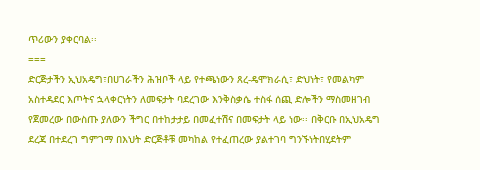ጥሪውን ያቀርባል፡፡
===
ድርጅታችን ኢህአዴግ፣በሀገራችን ሕዝቦች ላይ የተጫነውን ጸረ-ዴሞክራሲ፣ ድህነት፣ የመልካም አስተዳደር እጦትና ኋላቀርነትን ለመፍታት ባደረገው እንቅስቃሴ ተስፋ ሰጪ ድሎችን ማስመዘገብ የጀመረው በውስጡ ያለውን ችግር በተከታታይ በመፈተሽና በመፍታት ላይ ነው፡፡ በቅርቡ በኢህአዴግ ደረጃ በተደረገ ግምገማ በእህት ድርጅቶቹ መካከል የተፈጠረው ያልተገባ ግንኙነትበሂደትም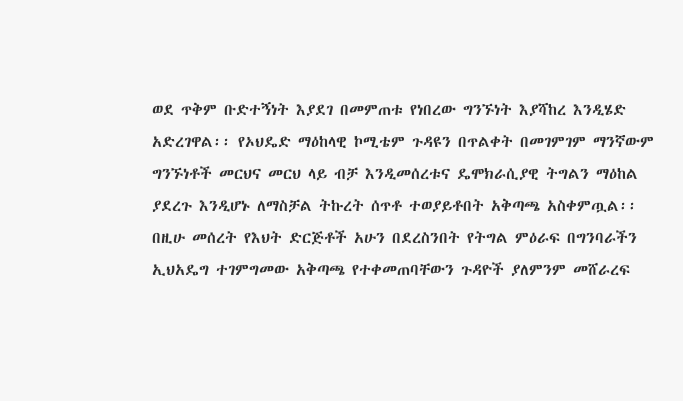ወደ ጥቅም ቡድተኝነት እያደገ በመምጠቱ የነበረው ግንኙነት እያሻከረ እንዲሄድ አድረገዋል፡፡ የኦህዴድ ማዕከላዊ ኮሚቴም ጉዳዩን በጥልቀት በመገምገም ማንኛውም ግንኙነቶች መርህና መርህ ላይ ብቻ እንዲመሰረቱና ዴሞክራሲያዊ ትግልን ማዕከል ያደረጉ እንዲሆኑ ለማስቻል ትኩረት ሰጥቶ ተወያይቶበት አቅጣጫ አስቀምጧል፡፡ በዚሁ መሰረት የእህት ድርጅቶች አሁን በደረስንበት የትግል ምዕራፍ በግንባራችን ኢህአዴግ ተገምግመው አቅጣጫ የተቀመጠባቸውን ጉዳዮች ያለምንም መሸራረፍ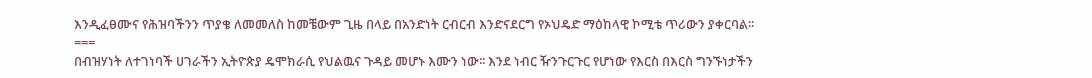እንዲፈፀሙና የሕዝባችንን ጥያቄ ለመመለስ ከመቼውም ጊዜ በላይ በአንድነት ርብርብ እንድናደርግ የኦህዴድ ማዕከላዊ ኮሚቴ ጥሪውን ያቀርባል፡፡
===
በብዝሃነት ለተገነባች ሀገራችን ኢትዮጵያ ዴሞክራሲ የህልዉና ጉዳይ መሆኑ እሙን ነው፡፡ እንደ ነብር ዥንጉርጉር የሆነው የእርስ በእርስ ግንኙነታችን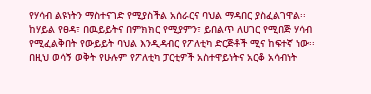የሃሳብ ልዩነትን ማስተናገድ የሚያስችል አሰራርና ባህል ማዳበር ያስፈልገዋል፡፡ከሃይል የፀዳ፣ በዉይይትና በምክክር የሚያምን፣ ይበልጥ ለሀገር የሚበጅ ሃሳብ የሚፈልቅበት የውይይት ባህል እንዲዳብር የፖለቲካ ድርጅቶች ሚና ከፍተኛ ነው፡፡በዚህ ወሳኝ ወቅት የሁሉም የፖለቲካ ፓርቲዎች አስተዋይነትና አርቆ አሳብነት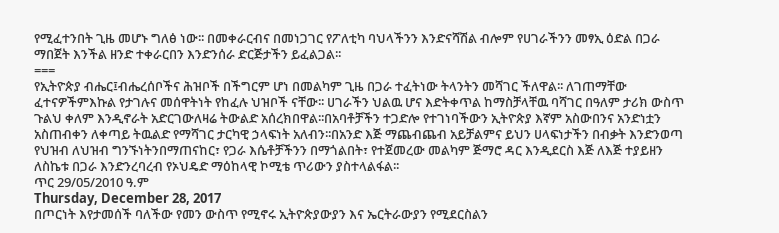የሚፈተንበት ጊዜ መሆኑ ግለፅ ነው፡፡ በመቀራርብና በመነጋገር የፖለቲካ ባህላችንን እንድናሻሽል ብሎም የሀገራችንን መፃኢ ዕድል በጋራ ማበጀት እንችል ዘንድ ተቀራርበን እንድንሰራ ድርጅታችን ይፈልጋል፡፡
===
የኢትዮጵያ ብሔር፤ብሔረሰቦችና ሕዝቦች በችግርም ሆነ በመልካም ጊዜ በጋራ ተፈትነው ትላንትን መሻገር ችለዋል፡፡ ለገጠማቸው ፈተናዎችምእኩል የታገሉና መሰዋትነት የከፈሉ ህዝቦች ናቸው፡፡ ሀገራችን ህልዉ ሆና እድትቀጥል ከማስቻላቸዉ ባሻገር በዓለም ታሪክ ውስጥ ጉልህ ቀለም እንዲኖራት አድርገውለዛሬ ትውልድ አሰረክበዋል፡፡በአባቶቻችን ተጋድሎ የተገነባችውን ኢትዮጵያ እኛም አስውበንና አንድነቷን አስጠብቀን ለቀጣይ ትዉልድ የማሻገር ታርካዊ ኃላፍነት አለብን፡፡በአንድ እጅ ማጨብጨብ አይቻልምና ይህን ሀላፍነታችን በብቃት እንድንወጣ የህዝብ ለህዝብ ግንኙነትንበማጠናከር፣ የጋራ እሴቶቻችንን በማጎልበት፣ የተጀመረው መልካም ጅማሮ ዳር እንዲደርስ እጅ ለእጅ ተያይዘን ለስኬቱ በጋራ እንድንረባረብ የኦህዴድ ማዕከላዊ ኮሚቴ ጥሪውን ያስተላልፋል፡፡
ጥር 29/05/2010 ዓ.ም
Thursday, December 28, 2017
በጦርነት እየታመሰች ባለችው የመን ውስጥ የሚኖሩ ኢትዮጵያውያን እና ኤርትራውያን የሚደርስልን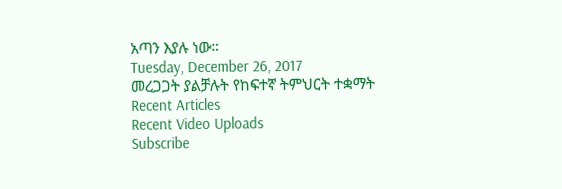አጣን እያሉ ነው።
Tuesday, December 26, 2017
መረጋጋት ያልቻሉት የከፍተኛ ትምህርት ተቋማት
Recent Articles
Recent Video Uploads
Subscribe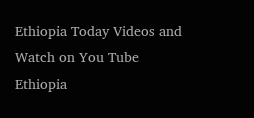Ethiopia Today Videos and Watch on You Tube
Ethiopia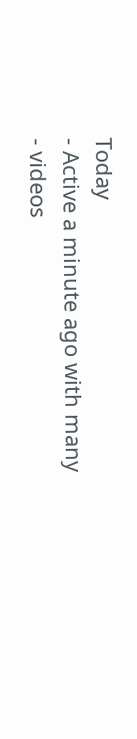Today
- Active a minute ago with many
- videos